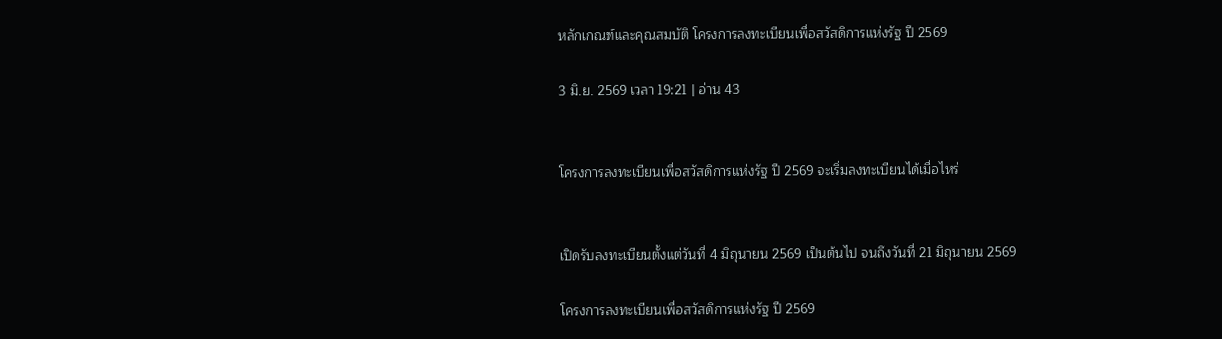หลักเกณฑ์และคุณสมบัติ โครงการลงทะเบียนเพื่อสวัสดิการแห่งรัฐ ปี 2569

3 มิ.ย. 2569 เวลา 19:21 | อ่าน 43


โครงการลงทะเบียนเพื่อสวัสดิการแห่งรัฐ ปี 2569 จะเริ่มลงทะเบียนได้เมื่อไหร่


เปิดรับลงทะเบียนตั้งแต่วันที่ 4 มิถุนายน 2569 เป็นต้นไป จนถึงวันที่ 21 มิถุนายน 2569

โครงการลงทะเบียนเพื่อสวัสดิการแห่งรัฐ ปี 2569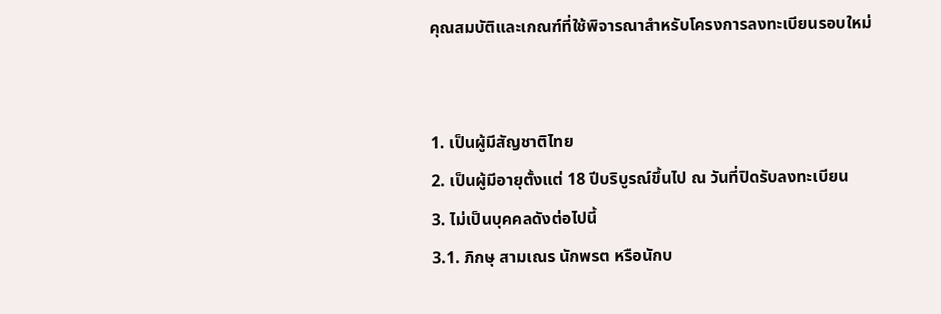คุณสมบัติและเกณฑ์ที่ใช้พิจารณาสำหรับโครงการลงทะเบียนรอบใหม่


1. เป็นผู้มีสัญชาติไทย
2. เป็นผู้มีอายุตั้งแต่ 18 ปีบริบูรณ์ขึ้นไป ณ วันที่ปิดรับลงทะเบียน
3. ไม่เป็นบุคคลดังต่อไปนี้
3.1. ภิกษุ สามเณร นักพรต หรือนักบ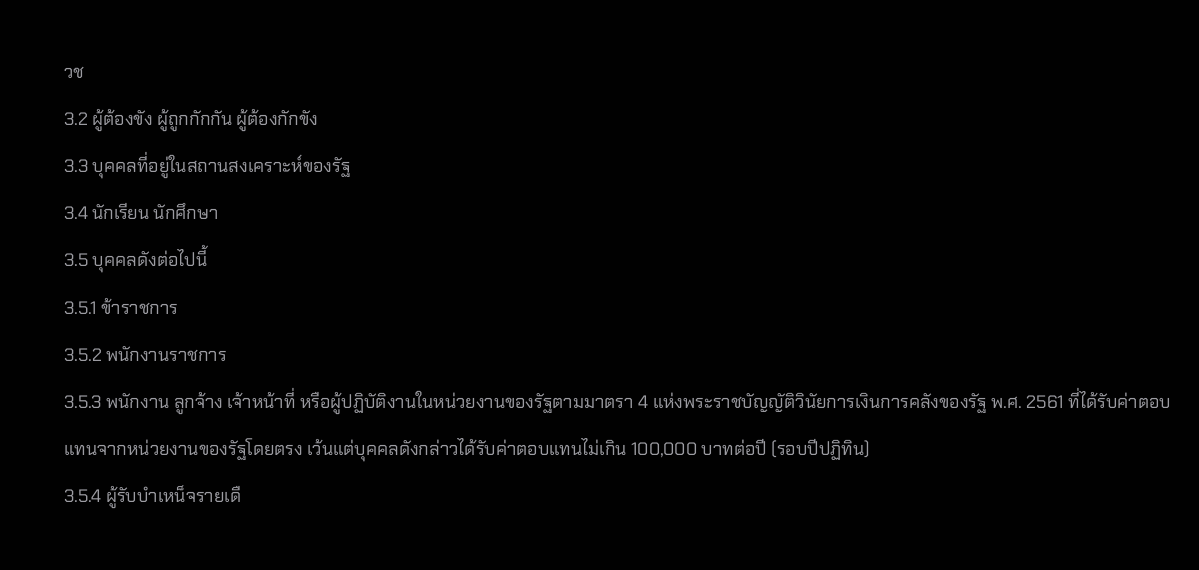วช
3.2 ผู้ต้องขัง ผู้ถูกกักกัน ผู้ต้องกักขัง
3.3 บุคคลที่อยู่ในสถานสงเคราะห์ของรัฐ
3.4 นักเรียน นักศึกษา
3.5 บุคคลดังต่อไปนี้
3.5.1 ข้าราชการ
3.5.2 พนักงานราชการ
3.5.3 พนักงาน ลูกจ้าง เจ้าหน้าที่ หรือผู้ปฏิบัติงานในหน่วยงานของรัฐตามมาตรา 4 แห่งพระราชบัญญัติวินัยการเงินการคลังของรัฐ พ.ศ. 2561 ที่ได้รับค่าตอบแทนจากหน่วยงานของรัฐโดยตรง เว้นแต่บุคคลดังกล่าวได้รับค่าตอบแทนไม่เกิน 100,000 บาทต่อปี (รอบปีปฏิทิน)
3.5.4 ผู้รับบำเหน็จรายเดื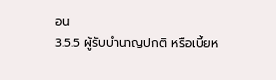อน
3.5.5 ผู้รับบำนาญปกติ หรือเบี้ยห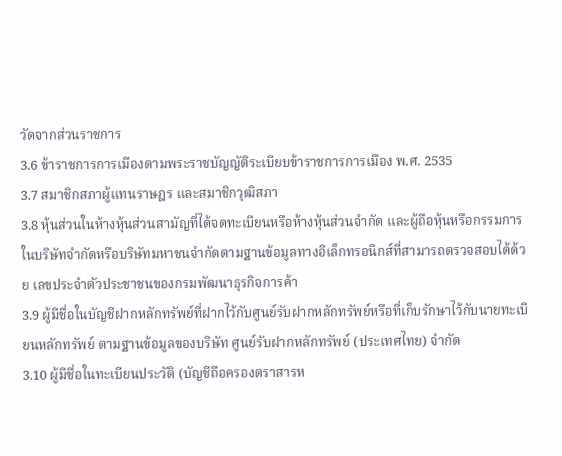วัดจากส่วนราชการ
3.6 ข้าราชการการเมืองตามพระราชบัญญัติระเบียบข้าราชการการเมือง พ.ศ. 2535
3.7 สมาชิกสภาผู้แทนราษฎร และสมาชิกวุฒิสภา
3.8 หุ้นส่วนในห้างหุ้นส่วนสามัญที่ได้จดทะเบียนหรือห้างหุ้นส่วนจำกัด และผู้ถือหุ้นหรือกรรมการในบริษัทจำกัดหรือบริษัทมหาชนจำกัดตามฐานข้อมูลทางอิเล็กทรอนิกส์ที่สามารถตรวจสอบได้ด้วย เลขประจำตัวประชาชนของกรมพัฒนาธุรกิจการค้า
3.9 ผู้มีชื่อในบัญชีฝากหลักทรัพย์ที่ฝากไว้กับศูนย์รับฝากหลักทรัพย์หรือที่เก็บรักษาไว้กับนายทะเบียนหลักทรัพย์ ตามฐานข้อมูลของบริษัท ศูนย์รับฝากหลักทรัพย์ (ประเทศไทย) จำกัด
3.10 ผู้มีชื่อในทะเบียนประวัติ (บัญชีถือครองตราสารห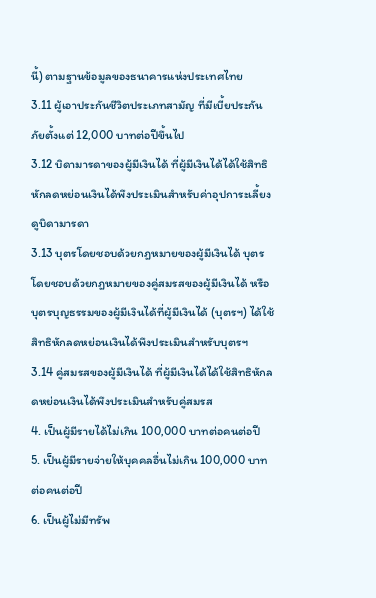นี้) ตามฐานข้อมูลของธนาคารแห่งประเทศไทย
3.11 ผู้เอาประกันชีวิตประเภทสามัญ ที่มีเบี้ยประกันภัยตั้งแต่ 12,000 บาทต่อปีขึ้นไป
3.12 บิดามารดาของผู้มีเงินได้ ที่ผู้มีเงินได้ได้ใช้สิทธิหักลดหย่อนเงินได้พึงประเมินสำหรับค่าอุปการะเลี้ยงดูบิดามารดา
3.13 บุตรโดยชอบด้วยกฎหมายของผู้มีเงินได้ บุตรโดยชอบด้วยกฎหมายของคู่สมรสของผู้มีเงินได้ หรือบุตรบุญธรรมของผู้มีเงินได้ที่ผู้มีเงินได้ (บุตรฯ) ได้ใช้สิทธิหักลดหย่อนเงินได้พึงประเมินสำหรับบุตรฯ
3.14 คู่สมรสของผู้มีเงินได้ ที่ผู้มีเงินได้ได้ใช้สิทธิหักลดหย่อนเงินได้พึงประเมินสำหรับคู่สมรส
4. เป็นผู้มีรายได้ไม่เกิน 100,000 บาทต่อคนต่อปี
5. เป็นผู้มีรายจ่ายให้บุคคลอื่นไม่เกิน 100,000 บาทต่อคนต่อปี
6. เป็นผู้ไม่มีทรัพ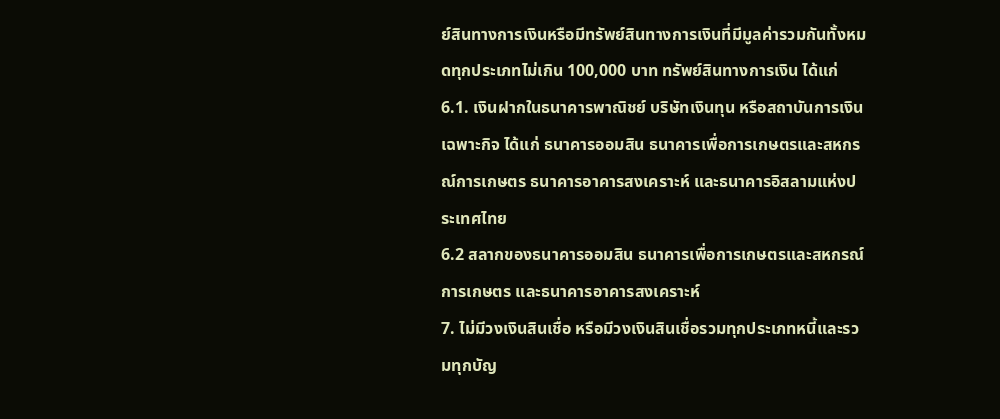ย์สินทางการเงินหรือมีทรัพย์สินทางการเงินที่มีมูลค่ารวมกันทั้งหมดทุกประเภทไม่เกิน 100,000 บาท ทรัพย์สินทางการเงิน ได้แก่
6.1. เงินฝากในธนาคารพาณิชย์ บริษัทเงินทุน หรือสถาบันการเงินเฉพาะกิจ ได้แก่ ธนาคารออมสิน ธนาคารเพื่อการเกษตรและสหกรณ์การเกษตร ธนาคารอาคารสงเคราะห์ และธนาคารอิสลามแห่งประเทศไทย
6.2 สลากของธนาคารออมสิน ธนาคารเพื่อการเกษตรและสหกรณ์การเกษตร และธนาคารอาคารสงเคราะห์
7. ไม่มีวงเงินสินเชื่อ หรือมีวงเงินสินเชื่อรวมทุกประเภทหนี้และรวมทุกบัญ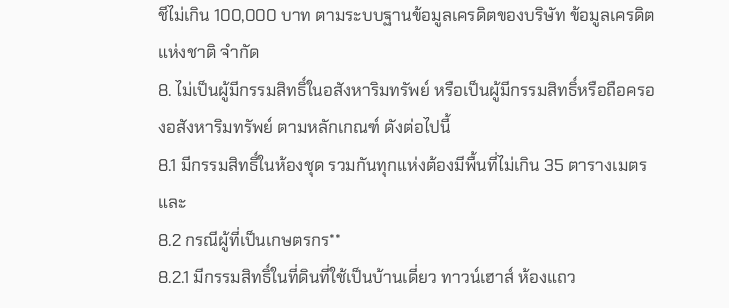ชีไม่เกิน 100,000 บาท ตามระบบฐานข้อมูลเครดิตของบริษัท ข้อมูลเครดิตแห่งชาติ จำกัด
8. ไม่เป็นผู้มีกรรมสิทธิ์ในอสังหาริมทรัพย์ หรือเป็นผู้มีกรรมสิทธิ์หรือถือครองอสังหาริมทรัพย์ ตามหลักเกณฑ์ ดังต่อไปนี้
8.1 มีกรรมสิทธิ์ในห้องชุด รวมกันทุกแห่งต้องมีพื้นที่ไม่เกิน 35 ตารางเมตร และ
8.2 กรณีผู้ที่เป็นเกษตรกร**
8.2.1 มีกรรมสิทธิ์ในที่ดินที่ใช้เป็นบ้านเดี่ยว ทาวน์เฮาส์ ห้องแถว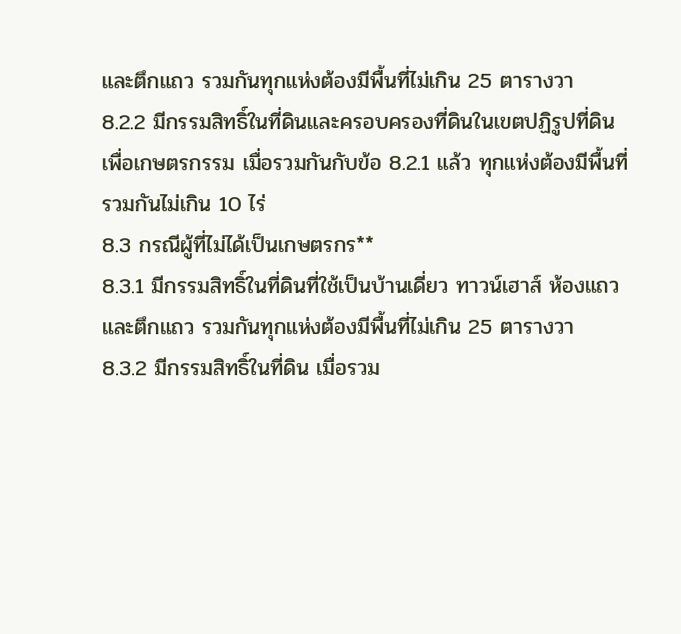และตึกแถว รวมกันทุกแห่งต้องมีพื้นที่ไม่เกิน 25 ตารางวา
8.2.2 มีกรรมสิทธิ์ในที่ดินและครอบครองที่ดินในเขตปฏิรูปที่ดินเพื่อเกษตรกรรม เมื่อรวมกันกับข้อ 8.2.1 แล้ว ทุกแห่งต้องมีพื้นที่รวมกันไม่เกิน 10 ไร่
8.3 กรณีผู้ที่ไม่ได้เป็นเกษตรกร**
8.3.1 มีกรรมสิทธิ์ในที่ดินที่ใช้เป็นบ้านเดี่ยว ทาวน์เฮาส์ ห้องแถว และตึกแถว รวมกันทุกแห่งต้องมีพื้นที่ไม่เกิน 25 ตารางวา
8.3.2 มีกรรมสิทธิ์ในที่ดิน เมื่อรวม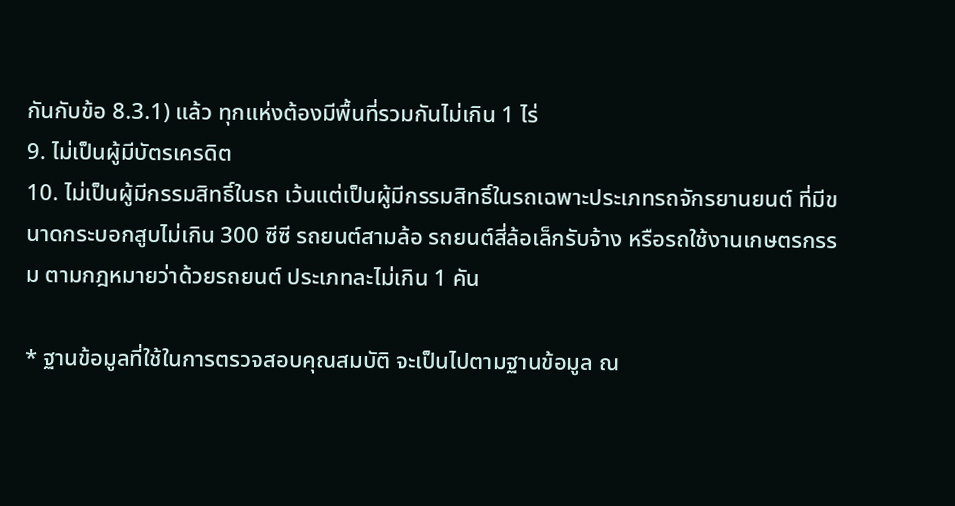กันกับข้อ 8.3.1) แล้ว ทุกแห่งต้องมีพื้นที่รวมกันไม่เกิน 1 ไร่
9. ไม่เป็นผู้มีบัตรเครดิต
10. ไม่เป็นผู้มีกรรมสิทธิ์ในรถ เว้นแต่เป็นผู้มีกรรมสิทธิ์ในรถเฉพาะประเภทรถจักรยานยนต์ ที่มีขนาดกระบอกสูบไม่เกิน 300 ซีซี รถยนต์สามล้อ รถยนต์สี่ล้อเล็กรับจ้าง หรือรถใช้งานเกษตรกรรม ตามกฎหมายว่าด้วยรถยนต์ ประเภทละไม่เกิน 1 คัน

* ฐานข้อมูลที่ใช้ในการตรวจสอบคุณสมบัติ จะเป็นไปตามฐานข้อมูล ณ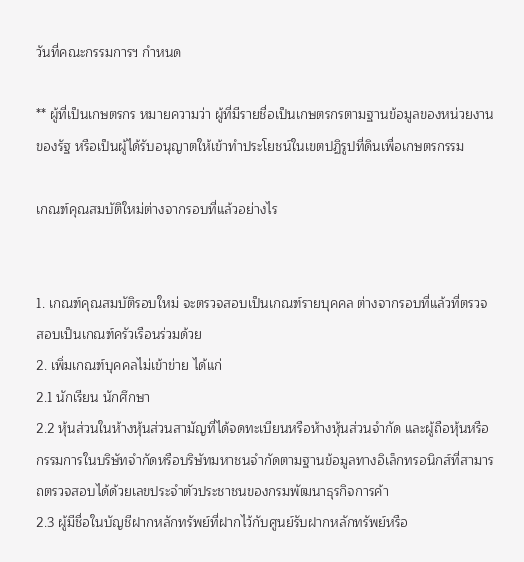วันที่คณะกรรมการฯ กำหนด

** ผู้ที่เป็นเกษตรกร หมายความว่า ผู้ที่มีรายชื่อเป็นเกษตรกรตามฐานข้อมูลของหน่วยงานของรัฐ หรือเป็นผู้ได้รับอนุญาตให้เข้าทำประโยชน์ในเขตปฏิรูปที่ดินเพื่อเกษตรกรรม

เกณฑ์คุณสมบัติใหม่ต่างจากรอบที่แล้วอย่างไร


1. เกณฑ์คุณสมบัติรอบใหม่ จะตรวจสอบเป็นเกณฑ์รายบุคคล ต่างจากรอบที่แล้วที่ตรวจสอบเป็นเกณฑ์ครัวเรือนร่วมด้วย
2. เพิ่มเกณฑ์บุคคลไม่เข้าข่าย ได้แก่
2.1 นักเรียน นักศึกษา
2.2 หุ้นส่วนในห้างหุ้นส่วนสามัญที่ได้จดทะเบียนหรือห้างหุ้นส่วนจำกัด และผู้ถือหุ้นหรือกรรมการในบริษัทจำกัดหรือบริษัทมหาชนจำกัดตามฐานข้อมูลทางอิเล็กทรอนิกส์ที่สามารถตรวจสอบได้ด้วยเลขประจำตัวประชาชนของกรมพัฒนาธุรกิจการค้า
2.3 ผู้มีชื่อในบัญชีฝากหลักทรัพย์ที่ฝากไว้กับศูนย์รับฝากหลักทรัพย์หรือ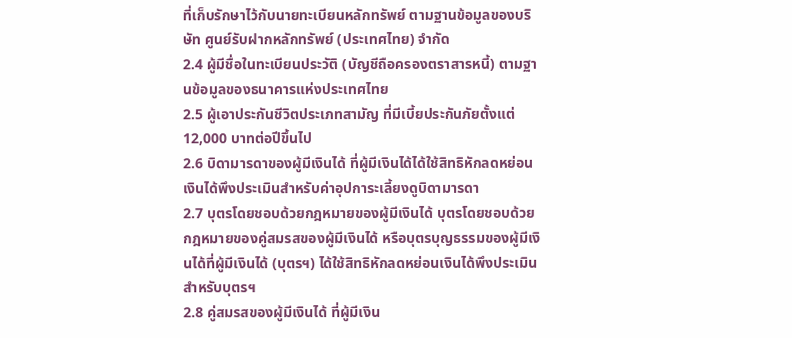ที่เก็บรักษาไว้กับนายทะเบียนหลักทรัพย์ ตามฐานข้อมูลของบริษัท ศูนย์รับฝากหลักทรัพย์ (ประเทศไทย) จำกัด
2.4 ผู้มีชื่อในทะเบียนประวัติ (บัญชีถือครองตราสารหนี้) ตามฐานข้อมูลของธนาคารแห่งประเทศไทย
2.5 ผู้เอาประกันชีวิตประเภทสามัญ ที่มีเบี้ยประกันภัยตั้งแต่ 12,000 บาทต่อปีขึ้นไป
2.6 บิดามารดาของผู้มีเงินได้ ที่ผู้มีเงินได้ได้ใช้สิทธิหักลดหย่อนเงินได้พึงประเมินสำหรับค่าอุปการะเลี้ยงดูบิดามารดา
2.7 บุตรโดยชอบด้วยกฎหมายของผู้มีเงินได้ บุตรโดยชอบด้วยกฎหมายของคู่สมรสของผู้มีเงินได้ หรือบุตรบุญธรรมของผู้มีเงินได้ที่ผู้มีเงินได้ (บุตรฯ) ได้ใช้สิทธิหักลดหย่อนเงินได้พึงประเมินสำหรับบุตรฯ
2.8 คู่สมรสของผู้มีเงินได้ ที่ผู้มีเงิน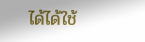ได้ได้ใช้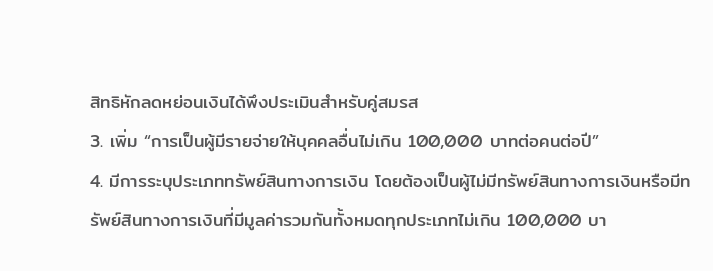สิทธิหักลดหย่อนเงินได้พึงประเมินสำหรับคู่สมรส
3. เพิ่ม “การเป็นผู้มีรายจ่ายให้บุคคลอื่นไม่เกิน 100,000 บาทต่อคนต่อปี”
4. มีการระบุประเภททรัพย์สินทางการเงิน โดยต้องเป็นผู้ไม่มีทรัพย์สินทางการเงินหรือมีทรัพย์สินทางการเงินที่มีมูลค่ารวมกันทั้งหมดทุกประเภทไม่เกิน 100,000 บา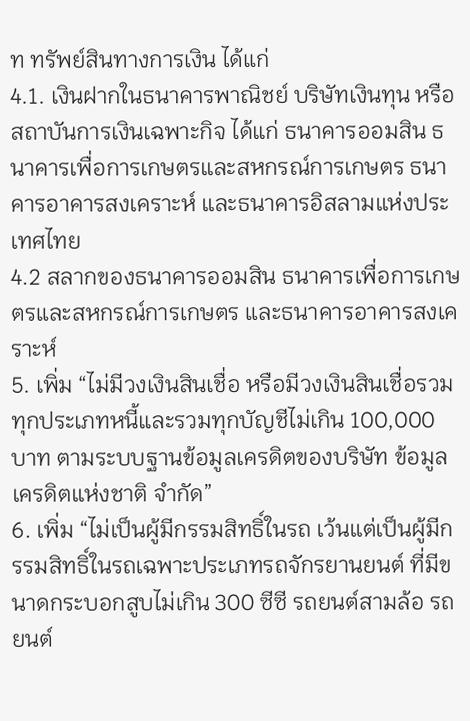ท ทรัพย์สินทางการเงิน ได้แก่
4.1. เงินฝากในธนาคารพาณิชย์ บริษัทเงินทุน หรือสถาบันการเงินเฉพาะกิจ ได้แก่ ธนาคารออมสิน ธนาคารเพื่อการเกษตรและสหกรณ์การเกษตร ธนาคารอาคารสงเคราะห์ และธนาคารอิสลามแห่งประเทศไทย
4.2 สลากของธนาคารออมสิน ธนาคารเพื่อการเกษตรและสหกรณ์การเกษตร และธนาคารอาคารสงเคราะห์
5. เพิ่ม “ไม่มีวงเงินสินเชื่อ หรือมีวงเงินสินเชื่อรวมทุกประเภทหนี้และรวมทุกบัญชีไม่เกิน 100,000 บาท ตามระบบฐานข้อมูลเครดิตของบริษัท ข้อมูลเครดิตแห่งชาติ จำกัด”
6. เพิ่ม “ไม่เป็นผู้มีกรรมสิทธิ์ในรถ เว้นแต่เป็นผู้มีกรรมสิทธิ์ในรถเฉพาะประเภทรถจักรยานยนต์ ที่มีขนาดกระบอกสูบไม่เกิน 300 ซีซี รถยนต์สามล้อ รถยนต์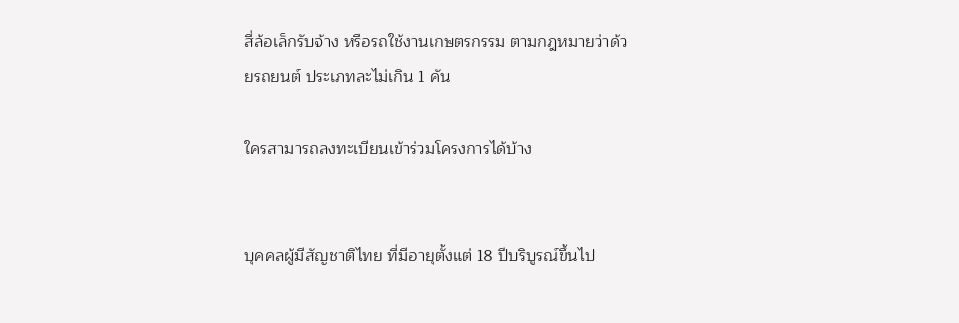สี่ล้อเล็กรับจ้าง หรือรถใช้งานเกษตรกรรม ตามกฎหมายว่าด้วยรถยนต์ ประเภทละไม่เกิน 1 คัน

ใครสามารถลงทะเบียนเข้าร่วมโครงการได้บ้าง


บุคคลผู้มีสัญชาติไทย ที่มีอายุตั้งแต่ 18 ปีบริบูรณ์ขึ้นไป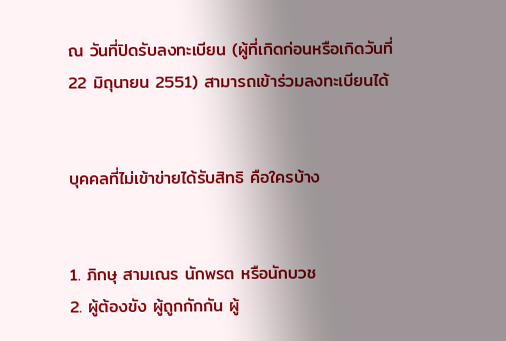ณ วันที่ปิดรับลงทะเบียน (ผู้ที่เกิดก่อนหรือเกิดวันที่ 22 มิถุนายน 2551) สามารถเข้าร่วมลงทะเบียนได้


บุคคลที่ไม่เข้าข่ายได้รับสิทธิ คือใครบ้าง


1. ภิกษุ สามเณร นักพรต หรือนักบวช
2. ผู้ต้องขัง ผู้ถูกกักกัน ผู้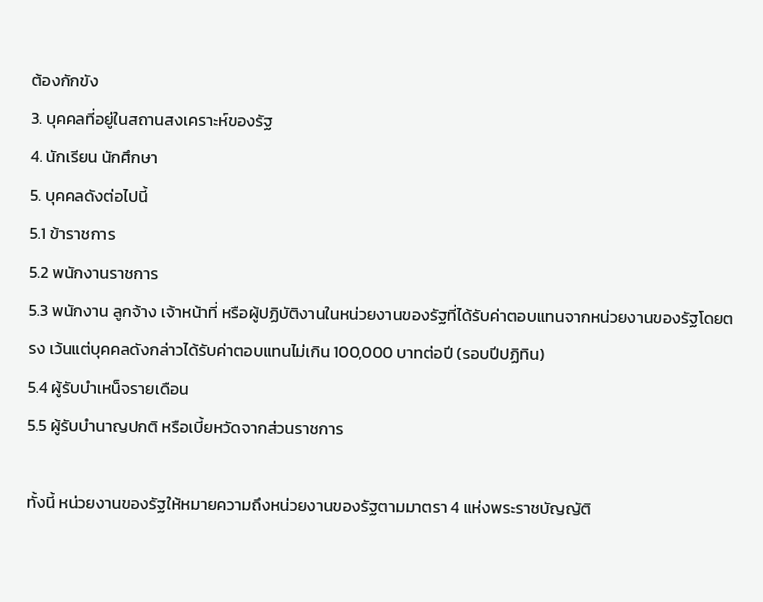ต้องกักขัง
3. บุคคลที่อยู่ในสถานสงเคราะห์ของรัฐ
4. นักเรียน นักศึกษา
5. บุคคลดังต่อไปนี้
5.1 ข้าราชการ
5.2 พนักงานราชการ
5.3 พนักงาน ลูกจ้าง เจ้าหน้าที่ หรือผู้ปฏิบัติงานในหน่วยงานของรัฐที่ได้รับค่าตอบแทนจากหน่วยงานของรัฐโดยตรง เว้นแต่บุคคลดังกล่าวได้รับค่าตอบแทนไม่เกิน 100,000 บาทต่อปี (รอบปีปฏิทิน)
5.4 ผู้รับบำเหน็จรายเดือน
5.5 ผู้รับบำนาญปกติ หรือเบี้ยหวัดจากส่วนราชการ

ทั้งนี้ หน่วยงานของรัฐให้หมายความถึงหน่วยงานของรัฐตามมาตรา 4 แห่งพระราชบัญญัติ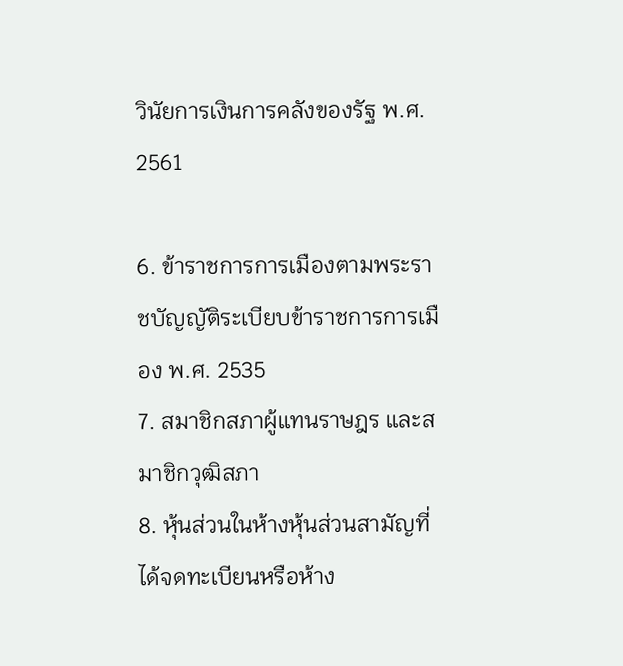วินัยการเงินการคลังของรัฐ พ.ศ. 2561

6. ข้าราชการการเมืองตามพระราชบัญญัติระเบียบข้าราชการการเมือง พ.ศ. 2535
7. สมาชิกสภาผู้แทนราษฎร และสมาชิกวุฒิสภา
8. หุ้นส่วนในห้างหุ้นส่วนสามัญที่ได้จดทะเบียนหรือห้าง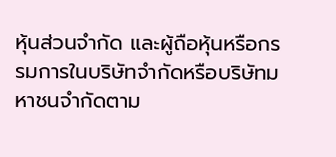หุ้นส่วนจำกัด และผู้ถือหุ้นหรือกรรมการในบริษัทจำกัดหรือบริษัทมหาชนจำกัดตาม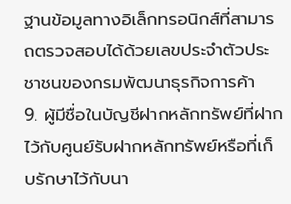ฐานข้อมูลทางอิเล็กทรอนิกส์ที่สามารถตรวจสอบได้ด้วยเลขประจำตัวประชาชนของกรมพัฒนาธุรกิจการค้า
9. ผู้มีชื่อในบัญชีฝากหลักทรัพย์ที่ฝากไว้กับศูนย์รับฝากหลักทรัพย์หรือที่เก็บรักษาไว้กับนา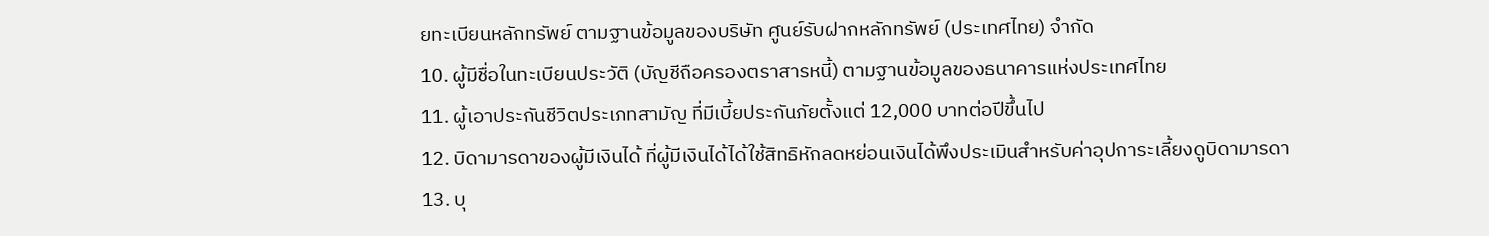ยทะเบียนหลักทรัพย์ ตามฐานข้อมูลของบริษัท ศูนย์รับฝากหลักทรัพย์ (ประเทศไทย) จำกัด
10. ผู้มีชื่อในทะเบียนประวัติ (บัญชีถือครองตราสารหนี้) ตามฐานข้อมูลของธนาคารแห่งประเทศไทย
11. ผู้เอาประกันชีวิตประเภทสามัญ ที่มีเบี้ยประกันภัยตั้งแต่ 12,000 บาทต่อปีขึ้นไป
12. บิดามารดาของผู้มีเงินได้ ที่ผู้มีเงินได้ได้ใช้สิทธิหักลดหย่อนเงินได้พึงประเมินสำหรับค่าอุปการะเลี้ยงดูบิดามารดา
13. บุ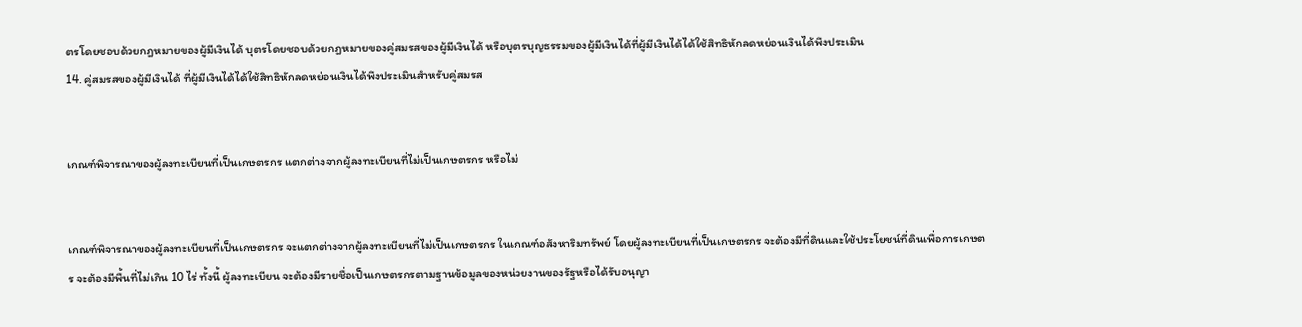ตรโดยชอบด้วยกฎหมายของผู้มีเงินได้ บุตรโดยชอบด้วยกฎหมายของคู่สมรสของผู้มีเงินได้ หรือบุตรบุญธรรมของผู้มีเงินได้ที่ผู้มีเงินได้ได้ใช้สิทธิหักลดหย่อนเงินได้พึงประเมิน
14. คู่สมรสของผู้มีเงินได้ ที่ผู้มีเงินได้ได้ใช้สิทธิหักลดหย่อนเงินได้พึงประเมินสำหรับคู่สมรส


เกณฑ์พิจารณาของผู้ลงทะเบียนที่เป็นเกษตรกร แตกต่างจากผู้ลงทะเบียนที่ไม่เป็นเกษตรกร หรือไม่


เกณฑ์พิจารณาของผู้ลงทะเบียนที่เป็นเกษตรกร จะแตกต่างจากผู้ลงทะเบียนที่ไม่เป็นเกษตรกร ในเกณฑ์อสังหาริมทรัพย์ โดยผู้ลงทะเบียนที่เป็นเกษตรกร จะต้องมีที่ดินและใช้ประโยชน์ที่ดินเพื่อการเกษตร จะต้องมีพื้นที่ไม่เกิน 10 ไร่ ทั้งนี้ ผู้ลงทะเบียน จะต้องมีรายชื่อเป็นเกษตรกรตามฐานข้อมูลของหน่วยงานของรัฐหรือได้รับอนุญา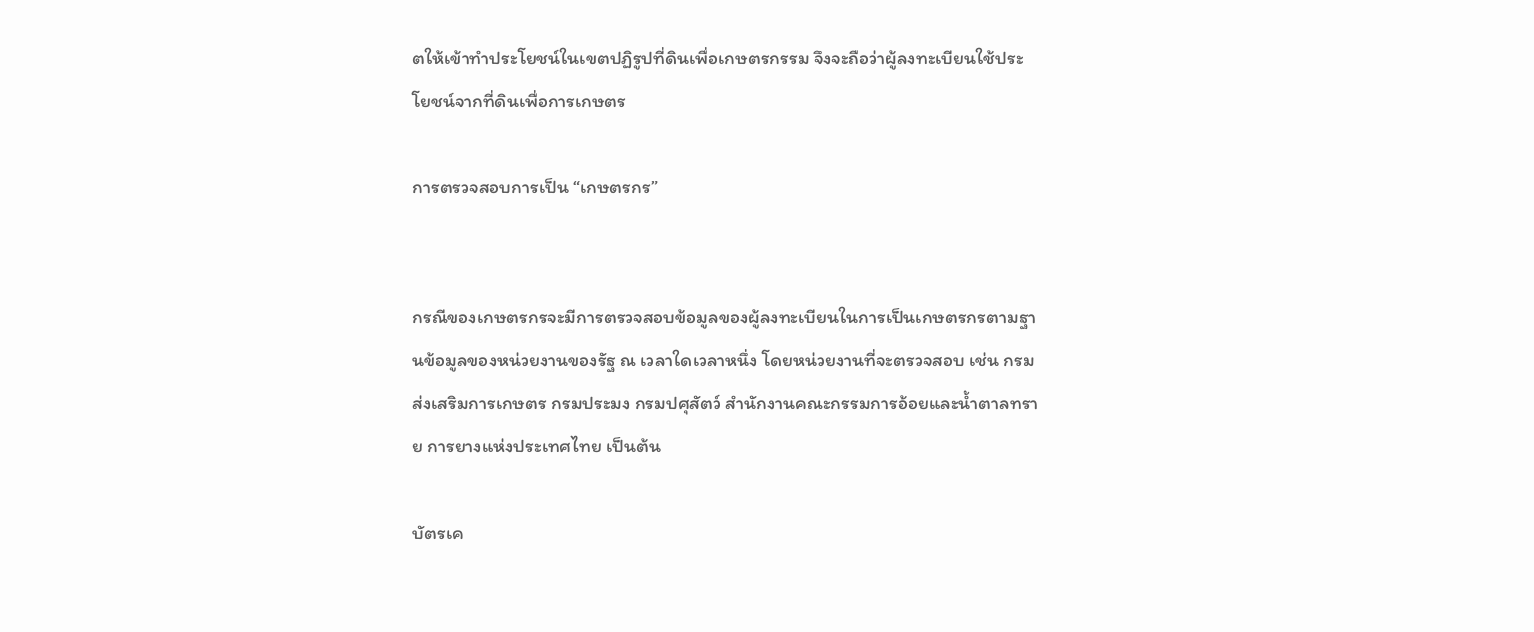ตให้เข้าทำประโยชน์ในเขตปฏิรูปที่ดินเพื่อเกษตรกรรม จึงจะถือว่าผู้ลงทะเบียนใช้ประโยชน์จากที่ดินเพื่อการเกษตร

การตรวจสอบการเป็น “เกษตรกร”


กรณีของเกษตรกรจะมีการตรวจสอบข้อมูลของผู้ลงทะเบียนในการเป็นเกษตรกรตามฐานข้อมูลของหน่วยงานของรัฐ ณ เวลาใดเวลาหนึ่ง โดยหน่วยงานที่จะตรวจสอบ เช่น กรมส่งเสริมการเกษตร กรมประมง กรมปศุสัตว์ สำนักงานคณะกรรมการอ้อยและน้ำตาลทราย การยางแห่งประเทศไทย เป็นต้น

บัตรเค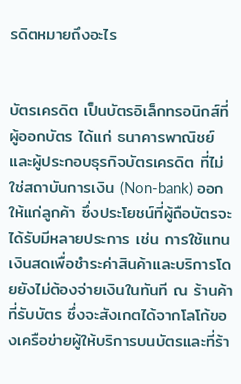รดิตหมายถึงอะไร


บัตรเครดิต เป็นบัตรอิเล็กทรอนิกส์ที่ผู้ออกบัตร ได้แก่ ธนาคารพาณิชย์และผู้ประกอบธุรกิจบัตรเครดิต ที่ไม่ใช่สถาบันการเงิน (Non-bank) ออกให้แก่ลูกค้า ซึ่งประโยชน์ที่ผู้ถือบัตรจะได้รับมีหลายประการ เช่น การใช้แทนเงินสดเพื่อชำระค่าสินค้าและบริการโดยยังไม่ต้องจ่ายเงินในทันที ณ ร้านค้าที่รับบัตร ซึ่งจะสังเกตได้จากโลโก้ของเครือข่ายผู้ให้บริการบนบัตรและที่ร้า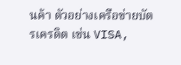นค้า ตัวอย่างเครือข่ายบัตรเครดิต เช่น VISA,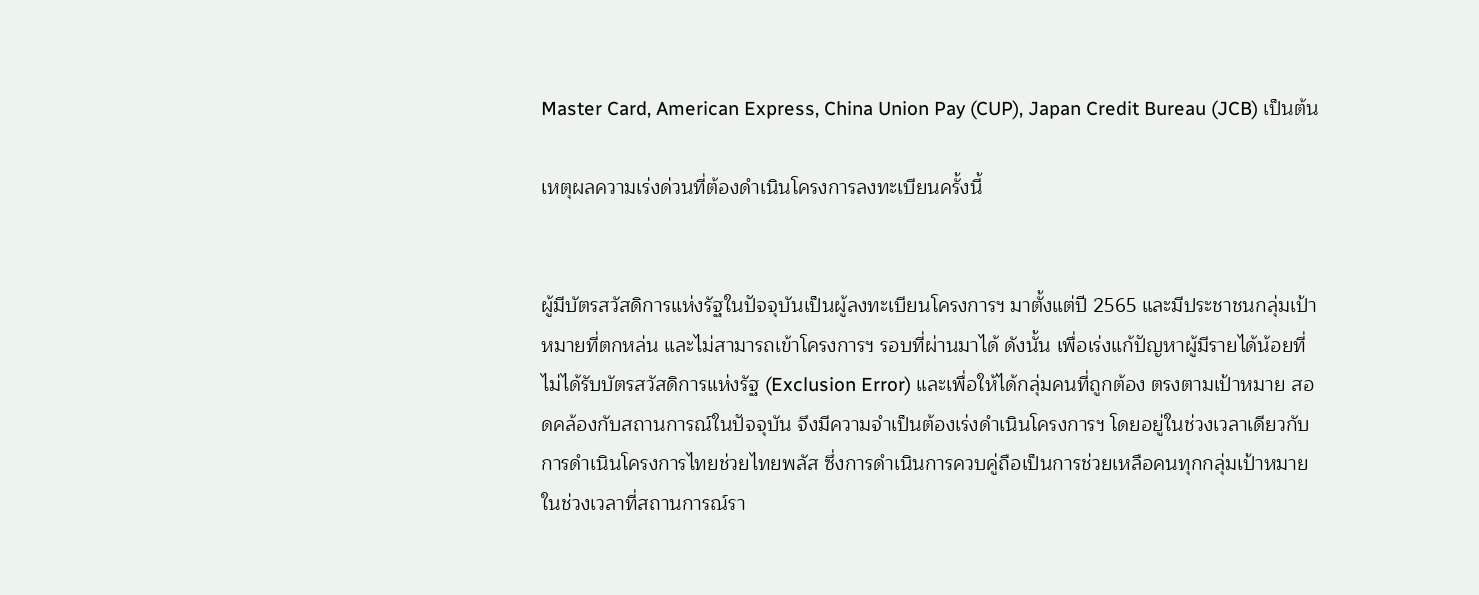Master Card, American Express, China Union Pay (CUP), Japan Credit Bureau (JCB) เป็นต้น

เหตุผลความเร่งด่วนที่ต้องดำเนินโครงการลงทะเบียนครั้งนี้


ผู้มีบัตรสวัสดิการแห่งรัฐในปัจจุบันเป็นผู้ลงทะเบียนโครงการฯ มาตั้งแต่ปี 2565 และมีประชาชนกลุ่มเป้าหมายที่ตกหล่น และไม่สามารถเข้าโครงการฯ รอบที่ผ่านมาได้ ดังนั้น เพื่อเร่งแก้ปัญหาผู้มีรายได้น้อยที่ไม่ได้รับบัตรสวัสดิการแห่งรัฐ (Exclusion Error) และเพื่อให้ได้กลุ่มคนที่ถูกต้อง ตรงตามเป้าหมาย สอดคล้องกับสถานการณ์ในปัจจุบัน จึงมีความจำเป็นต้องเร่งดำเนินโครงการฯ โดยอยู่ในช่วงเวลาเดียวกับการดำเนินโครงการไทยช่วยไทยพลัส ซึ่งการดำเนินการควบคู่ถือเป็นการช่วยเหลือคนทุกกลุ่มเป้าหมาย ในช่วงเวลาที่สถานการณ์รา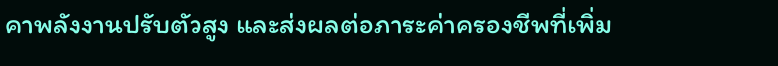คาพลังงานปรับตัวสูง และส่งผลต่อภาระค่าครองชีพที่เพิ่ม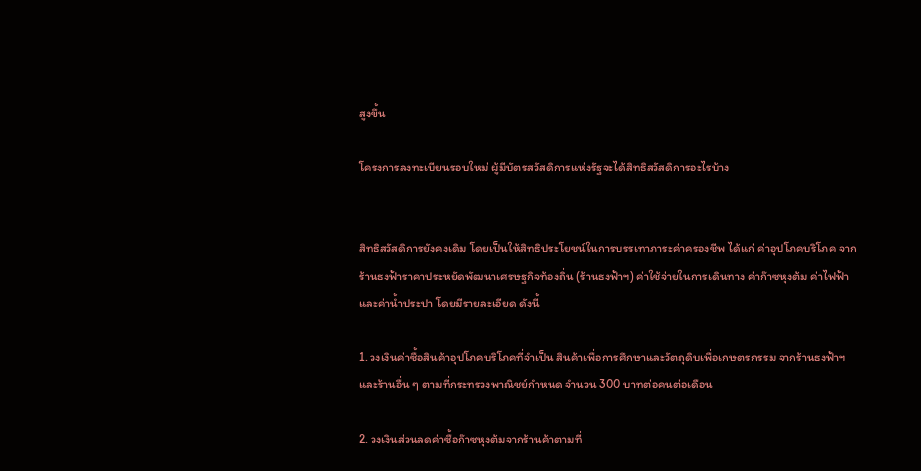สูงขึ้น

โครงการลงทะเบียนรอบใหม่ ผู้มีบัตรสวัสดิการแห่งรัฐจะได้สิทธิสวัสดิการอะไรบ้าง


สิทธิสวัสดิการยังคงเดิม โดยเป็นให้สิทธิประโยชน์ในการบรรเทาภาระค่าครองชีพ ได้แก่ ค่าอุปโภคบริโภค จากร้านธงฟ้าราคาประหยัดพัฒนาเศรษฐกิจท้องถิ่น (ร้านธงฟ้าฯ) ค่าใช้จ่ายในการเดินทาง ค่าก๊าซหุงต้ม ค่าไฟฟ้า และค่าน้ำประปา โดยมีรายละเอียด ดังนี้

1. วงเงินค่าซื้อสินค้าอุปโภคบริโภคที่จำเป็น สินค้าเพื่อการศึกษาและวัตถุดิบเพื่อเกษตรกรรม จากร้านธงฟ้าฯ และร้านอื่น ๆ ตามที่กระทรวงพาณิชย์กำหนด จำนวน 300 บาทต่อคนต่อเดือน

2. วงเงินส่วนลดค่าซื้อก๊าซหุงต้มจากร้านค้าตามที่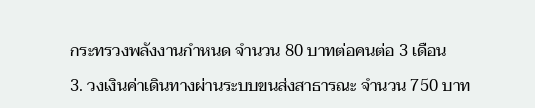กระทรวงพลังงานกำหนด จำนวน 80 บาทต่อคนต่อ 3 เดือน

3. วงเงินค่าเดินทางผ่านระบบขนส่งสาธารณะ จำนวน 750 บาท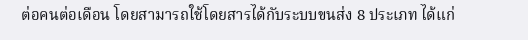ต่อคนต่อเดือน โดยสามารถใช้โดยสารได้กับระบบขนส่ง 8 ประเภท ได้แก่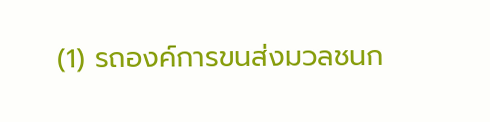(1) รถองค์การขนส่งมวลชนก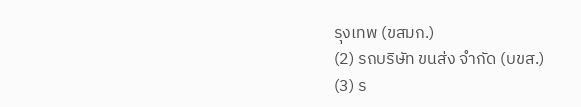รุงเทพ (ขสมก.)
(2) รถบริษัท ขนส่ง จำกัด (บขส.)
(3) ร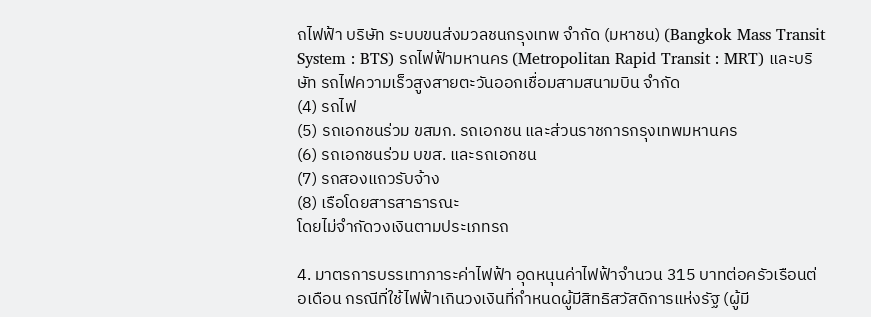ถไฟฟ้า บริษัท ระบบขนส่งมวลชนกรุงเทพ จำกัด (มหาชน) (Bangkok Mass Transit System : BTS) รถไฟฟ้ามหานคร (Metropolitan Rapid Transit : MRT) และบริษัท รถไฟความเร็วสูงสายตะวันออกเชื่อมสามสนามบิน จำกัด
(4) รถไฟ
(5) รถเอกชนร่วม ขสมก. รถเอกชน และส่วนราชการกรุงเทพมหานคร
(6) รถเอกชนร่วม บขส. และรถเอกชน
(7) รถสองแถวรับจ้าง
(8) เรือโดยสารสาธารณะ
โดยไม่จำกัดวงเงินตามประเภทรถ

4. มาตรการบรรเทาภาระค่าไฟฟ้า อุดหนุนค่าไฟฟ้าจำนวน 315 บาทต่อครัวเรือนต่อเดือน กรณีที่ใช้ไฟฟ้าเกินวงเงินที่กำหนดผู้มีสิทธิสวัสดิการแห่งรัฐ (ผู้มี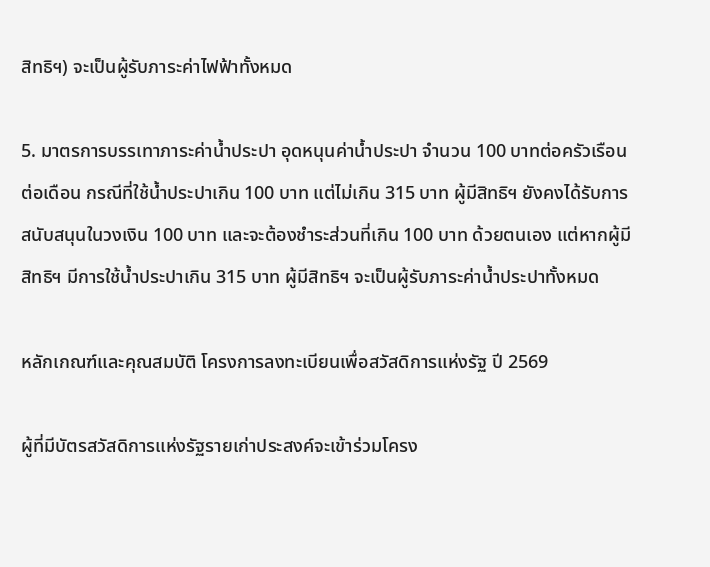สิทธิฯ) จะเป็นผู้รับภาระค่าไฟฟ้าทั้งหมด

5. มาตรการบรรเทาภาระค่าน้ำประปา อุดหนุนค่าน้ำประปา จำนวน 100 บาทต่อครัวเรือนต่อเดือน กรณีที่ใช้น้ำประปาเกิน 100 บาท แต่ไม่เกิน 315 บาท ผู้มีสิทธิฯ ยังคงได้รับการสนับสนุนในวงเงิน 100 บาท และจะต้องชำระส่วนที่เกิน 100 บาท ด้วยตนเอง แต่หากผู้มีสิทธิฯ มีการใช้น้ำประปาเกิน 315 บาท ผู้มีสิทธิฯ จะเป็นผู้รับภาระค่าน้ำประปาทั้งหมด

หลักเกณฑ์และคุณสมบัติ โครงการลงทะเบียนเพื่อสวัสดิการแห่งรัฐ ปี 2569

ผู้ที่มีบัตรสวัสดิการแห่งรัฐรายเก่าประสงค์จะเข้าร่วมโครง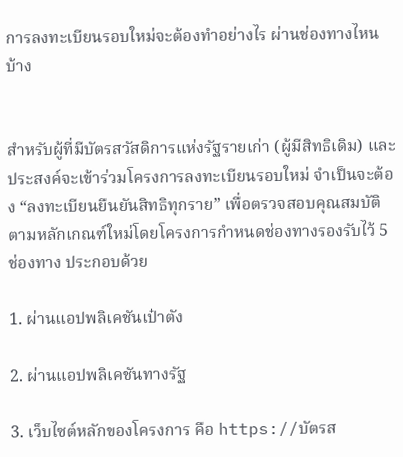การลงทะเบียนรอบใหม่จะต้องทำอย่างไร ผ่านช่องทางไหนบ้าง


สำหรับผู้ที่มีบัตรสวัสดิการแห่งรัฐรายเก่า (ผู้มีสิทธิเดิม) และประสงค์จะเข้าร่วมโครงการลงทะเบียนรอบใหม่ จำเป็นจะต้อง “ลงทะเบียนยืนยันสิทธิทุกราย” เพื่อตรวจสอบคุณสมบัติตามหลักเกณฑ์ใหม่โดยโครงการกำหนดช่องทางรองรับไว้ 5 ช่องทาง ประกอบด้วย

1. ผ่านแอปพลิเคชันเป๋าตัง

2. ผ่านแอปพลิเคชันทางรัฐ

3. เว็บไซต์หลักของโครงการ คือ https://บัตรส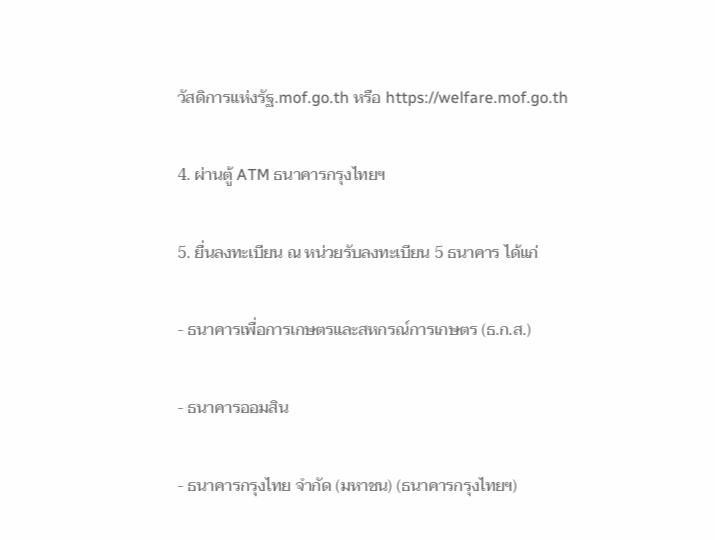วัสดิการแห่งรัฐ.mof.go.th หรือ https://welfare.mof.go.th

4. ผ่านตู้ ATM ธนาคารกรุงไทยฯ

5. ยื่นลงทะเบียน ณ หน่วยรับลงทะเบียน 5 ธนาคาร ได้แก่

- ธนาคารเพื่อการเกษตรและสหกรณ์การเกษตร (ธ.ก.ส.)

- ธนาคารออมสิน

- ธนาคารกรุงไทย จำกัด (มหาชน) (ธนาคารกรุงไทยฯ)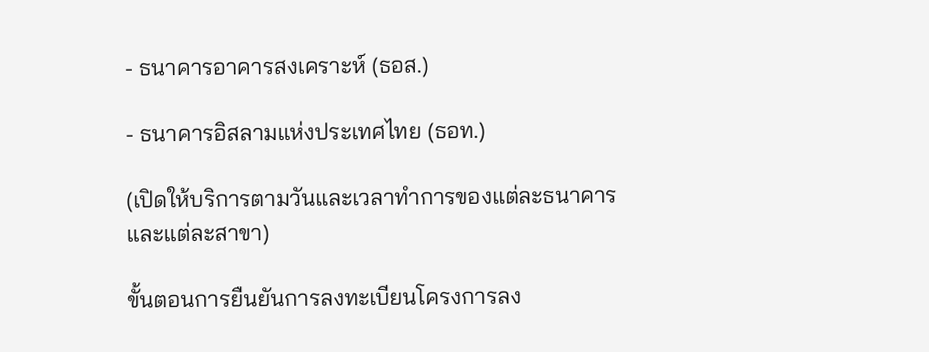- ธนาคารอาคารสงเคราะห์ (ธอส.)

- ธนาคารอิสลามแห่งประเทศไทย (ธอท.)

(เปิดให้บริการตามวันและเวลาทำการของแต่ละธนาคาร และแต่ละสาขา)

ขั้นตอนการยืนยันการลงทะเบียนโครงการลง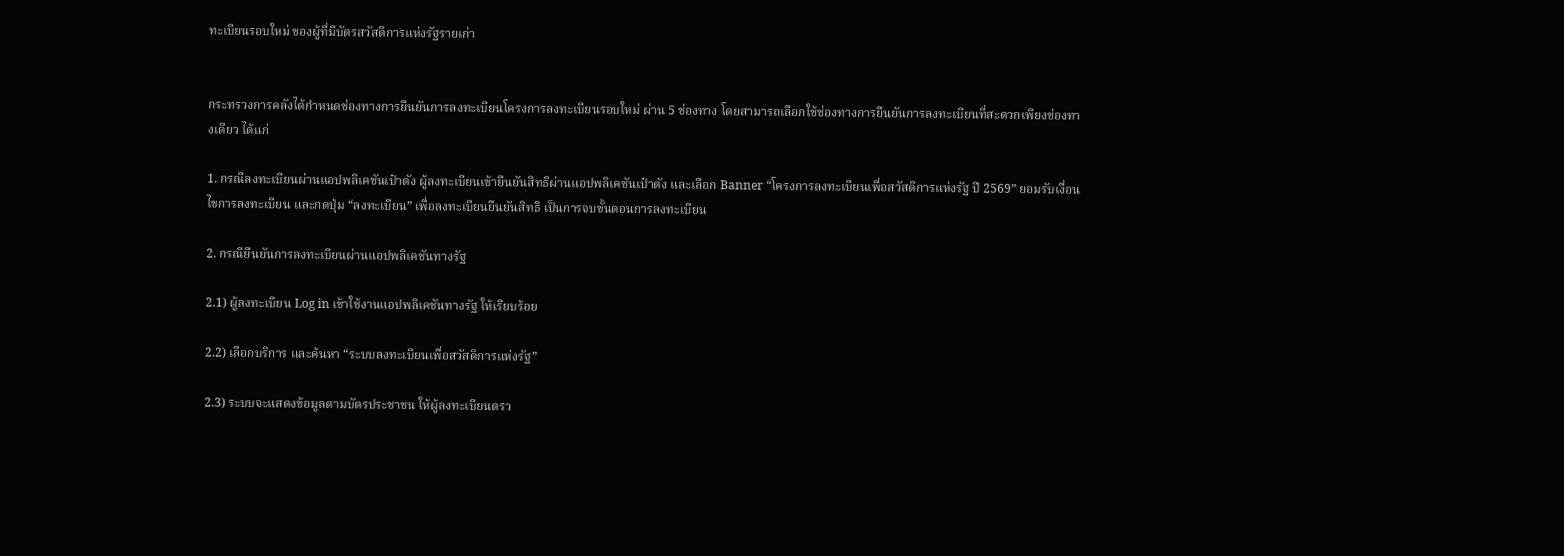ทะเบียนรอบใหม่ ของผู้ที่มีบัตรสวัสดิการแห่งรัฐรายเก่า


กระทรวงการคลังได้กำหนดช่องทางการยืนยันการลงทะเบียนโครงการลงทะเบียนรอบใหม่ ผ่าน 5 ช่องทาง โดยสามารถเลือกใช้ช่องทางการยืนยันการลงทะเบียนที่สะดวกเพียงช่องทางเดียว ได้แก่

1. กรณีลงทะเบียนผ่านแอปพลิเคชันเป๋าตัง ผู้ลงทะเบียนเข้ายืนยันสิทธิผ่านแอปพลิเคชันเป๋าตัง และเลือก Banner “โครงการลงทะเบียนเพื่อสวัสดิการแห่งรัฐ ปี 2569” ยอมรับเงื่อนไขการลงทะเบียน และกดปุ่ม “ลงทะเบียน” เพื่อลงทะเบียนยืนยันสิทธิ เป็นการจบขั้นตอนการลงทะเบียน

2. กรณียืนยันการลงทะเบียนผ่านแอปพลิเคชันทางรัฐ

2.1) ผู้ลงทะเบียน Log in เข้าใช้งานแอปพลิเคชันทางรัฐ ให้เรียบร้อย

2.2) เลือกบริการ และค้นหา “ระบบลงทะเบียนเพื่อสวัสดิการแห่งรัฐ”

2.3) ระบบจะแสดงข้อมูลตามบัตรประชาชน ให้ผู้ลงทะเบียนตรว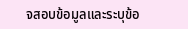จสอบข้อมูลและระบุข้อ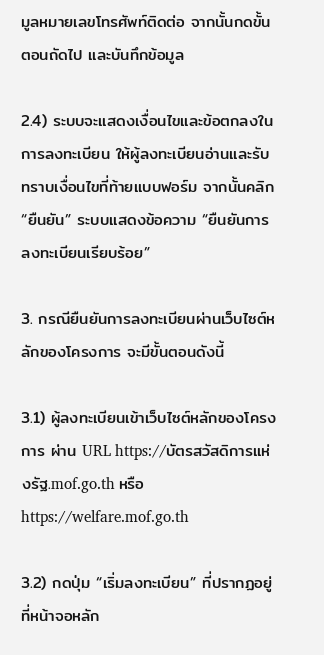มูลหมายเลขโทรศัพท์ติดต่อ จากนั้นกดขั้นตอนถัดไป และบันทึกข้อมูล

2.4) ระบบจะแสดงเงื่อนไขและข้อตกลงในการลงทะเบียน ให้ผู้ลงทะเบียนอ่านและรับทราบเงื่อนไขที่ท้ายแบบฟอร์ม จากนั้นคลิก “ยืนยัน” ระบบแสดงข้อความ “ยืนยันการลงทะเบียนเรียบร้อย”

3. กรณียืนยันการลงทะเบียนผ่านเว็บไซต์หลักของโครงการ จะมีขั้นตอนดังนี้

3.1) ผู้ลงทะเบียนเข้าเว็บไซต์หลักของโครงการ ผ่าน URL https://บัตรสวัสดิการแห่งรัฐ.mof.go.th หรือ https://welfare.mof.go.th

3.2) กดปุ่ม “เริ่มลงทะเบียน” ที่ปรากฏอยู่ที่หน้าจอหลัก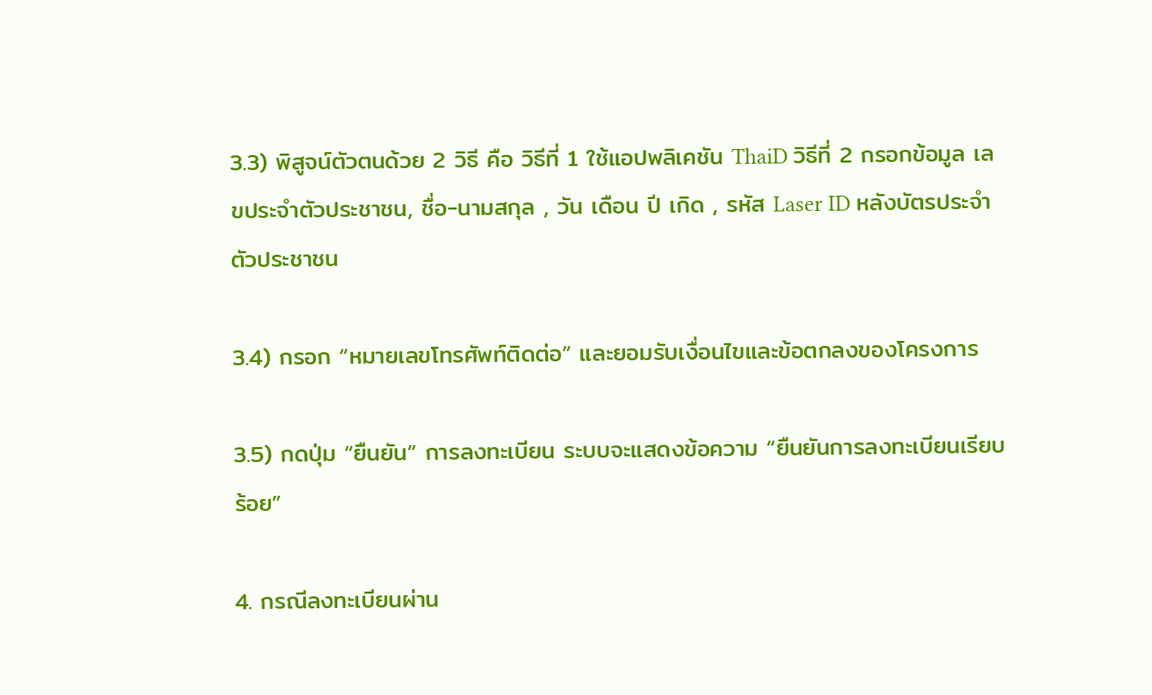3.3) พิสูจน์ตัวตนด้วย 2 วิธี คือ วิธีที่ 1 ใช้แอปพลิเคชัน ThaiD วิธีที่ 2 กรอกข้อมูล เลขประจำตัวประชาชน, ชื่อ-นามสกุล , วัน เดือน ปี เกิด , รหัส Laser ID หลังบัตรประจำตัวประชาชน

3.4) กรอก “หมายเลขโทรศัพท์ติดต่อ” และยอมรับเงื่อนไขและข้อตกลงของโครงการ

3.5) กดปุ่ม “ยืนยัน” การลงทะเบียน ระบบจะแสดงข้อความ “ยืนยันการลงทะเบียนเรียบร้อย”

4. กรณีลงทะเบียนผ่าน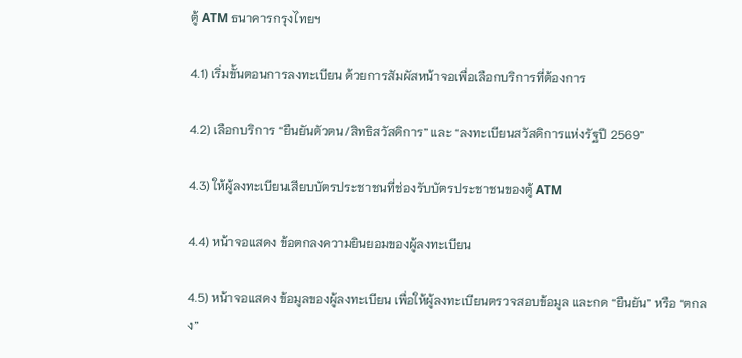ตู้ ATM ธนาคารกรุงไทยฯ

4.1) เริ่มขั้นตอนการลงทะเบียน ด้วยการสัมผัสหน้าจอเพื่อเลือกบริการที่ต้องการ

4.2) เลือกบริการ “ยืนยันตัวตน/สิทธิสวัสดิการ” และ “ลงทะเบียนสวัสดิการแห่งรัฐปี 2569”

4.3) ให้ผู้ลงทะเบียนเสียบบัตรประชาชนที่ช่องรับบัตรประชาชนของตู้ ATM

4.4) หน้าจอแสดง ข้อตกลงความยินยอมของผู้ลงทะเบียน

4.5) หน้าจอแสดง ข้อมูลของผู้ลงทะเบียน เพื่อให้ผู้ลงทะเบียนตรวจสอบข้อมูล และกด “ยืนยัน” หรือ “ตกลง”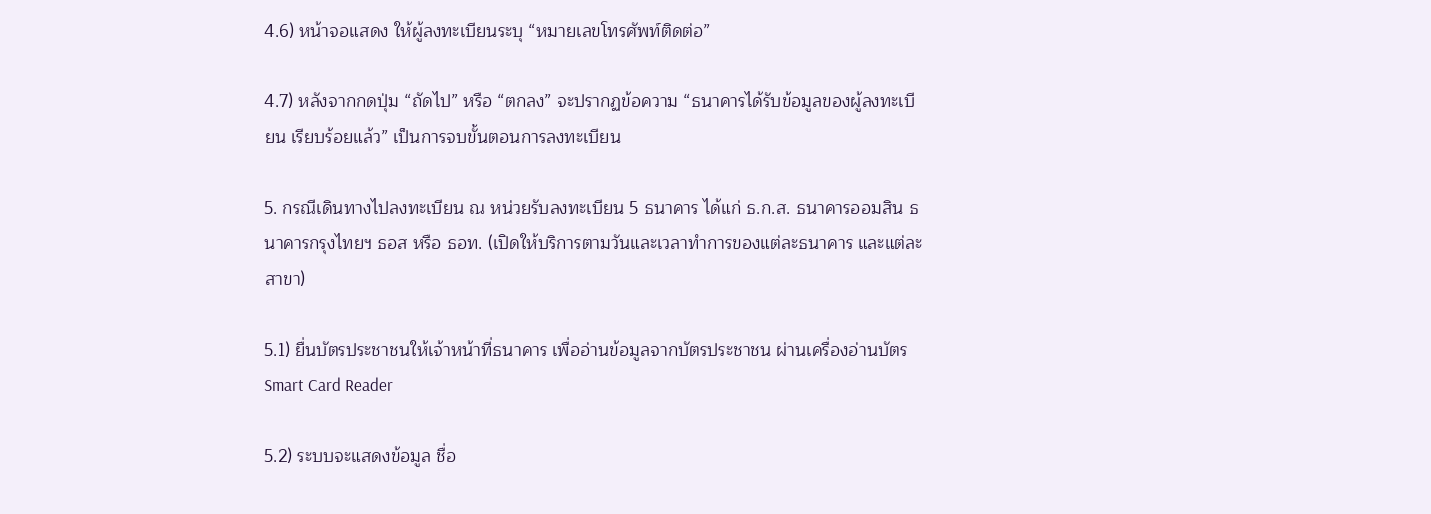4.6) หน้าจอแสดง ให้ผู้ลงทะเบียนระบุ “หมายเลขโทรศัพท์ติดต่อ”

4.7) หลังจากกดปุ่ม “ถัดไป” หรือ “ตกลง” จะปรากฏข้อความ “ธนาคารได้รับข้อมูลของผู้ลงทะเบียน เรียบร้อยแล้ว” เป็นการจบขั้นตอนการลงทะเบียน

5. กรณีเดินทางไปลงทะเบียน ณ หน่วยรับลงทะเบียน 5 ธนาคาร ได้แก่ ธ.ก.ส. ธนาคารออมสิน ธนาคารกรุงไทยฯ ธอส หรือ ธอท. (เปิดให้บริการตามวันและเวลาทำการของแต่ละธนาคาร และแต่ละสาขา)

5.1) ยื่นบัตรประชาชนให้เจ้าหน้าที่ธนาคาร เพื่ออ่านข้อมูลจากบัตรประชาชน ผ่านเครื่องอ่านบัตร Smart Card Reader

5.2) ระบบจะแสดงข้อมูล ชื่อ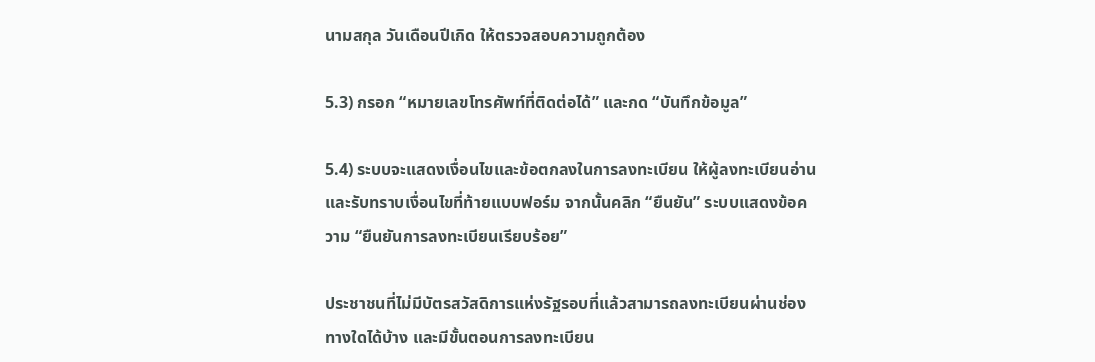นามสกุล วันเดือนปีเกิด ให้ตรวจสอบความถูกต้อง

5.3) กรอก “หมายเลขโทรศัพท์ที่ติดต่อได้” และกด “บันทึกข้อมูล”

5.4) ระบบจะแสดงเงื่อนไขและข้อตกลงในการลงทะเบียน ให้ผู้ลงทะเบียนอ่านและรับทราบเงื่อนไขที่ท้ายแบบฟอร์ม จากนั้นคลิก “ยืนยัน” ระบบแสดงข้อความ “ยืนยันการลงทะเบียนเรียบร้อย”

ประชาชนที่ไม่มีบัตรสวัสดิการแห่งรัฐรอบที่แล้วสามารถลงทะเบียนผ่านช่องทางใดได้บ้าง และมีขั้นตอนการลงทะเบียน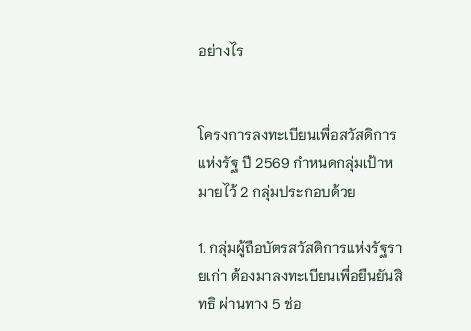อย่างไร


โครงการลงทะเบียนเพื่อสวัสดิการแห่งรัฐ ปี 2569 กำหนดกลุ่มเป้าหมายไว้ 2 กลุ่มประกอบด้วย

1. กลุ่มผู้ถือบัตรสวัสดิการแห่งรัฐรายเก่า ต้องมาลงทะเบียนเพื่อยืนยันสิทธิ ผ่านทาง 5 ช่อ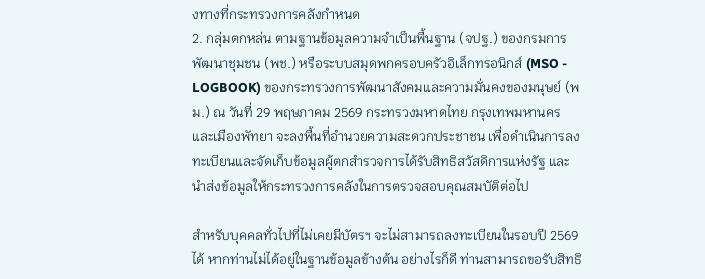งทางที่กระทรวงการคลังกำหนด
2. กลุ่มตกหล่น ตามฐานข้อมูลความจำเป็นพื้นฐาน (จปฐ.) ของกรมการพัฒนาชุมชน (พช.) หรือระบบสมุดพกครอบครัวอิเล็กทรอนิกส์ (MSO - LOGBOOK) ของกระทรวงการพัฒนาสังคมและความมั่นคงของมนุษย์ (พม.) ณ วันที่ 29 พฤษภาคม 2569 กระทรวงมหาดไทย กรุงเทพมหานคร และเมืองพัทยา จะลงพื้นที่อำนวยความสะดวกประชาชน เพื่อดำเนินการลงทะเบียนและจัดเก็บข้อมูลผู้ตกสำรวจการได้รับสิทธิสวัสดิการแห่งรัฐ และนำส่งข้อมูลให้กระทรวงการคลังในการตรวจสอบคุณสมบัติต่อไป

สำหรับบุคคลทั่วไปที่ไม่เคยมีบัตรฯ จะไม่สามารถลงทะเบียนในรอบปี 2569 ได้ หากท่านไม่ได้อยู่ในฐานข้อมูลข้างต้น อย่างไรก็ดี ท่านสามารถขอรับสิทธิ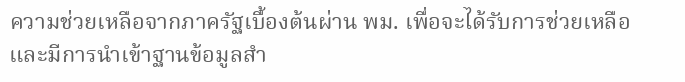ความช่วยเหลือจากภาครัฐเบื้องต้นผ่าน พม. เพื่อจะได้รับการช่วยเหลือและมีการนำเข้าฐานข้อมูลสำ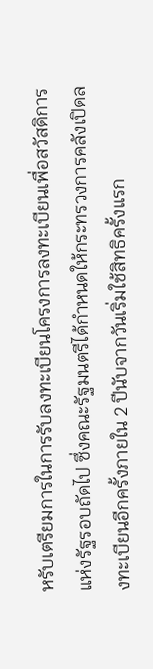หรับเตรียมการในการรับลงทะเบียนโครงการลงทะเบียนเพื่อสวัสดิการแห่งรัฐรอบถัดไป ซึ่งคณะรัฐมนตรีได้กำหนดให้กระทรวงการคลังเปิดลงทะเบียนอีกครั้งภายใน 2 ปีนับจากวันเริ่มใช้สิทธิครั้งแรก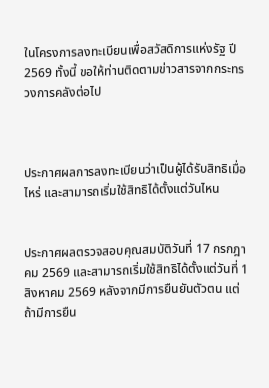ในโครงการลงทะเบียนเพื่อสวัสดิการแห่งรัฐ ปี 2569 ทั้งนี้ ขอให้ท่านติดตามข่าวสารจากกระทรวงการคลังต่อไป



ประกาศผลการลงทะเบียนว่าเป็นผู้ได้รับสิทธิเมื่อไหร่ และสามารถเริ่มใช้สิทธิได้ตั้งแต่วันไหน


ประกาศผลตรวจสอบคุณสมบัติวันที่ 17 กรกฎาคม 2569 และสามารถเริ่มใช้สิทธิได้ตั้งแต่วันที่ 1 สิงหาคม 2569 หลังจากมีการยืนยันตัวตน แต่ถ้ามีการยืน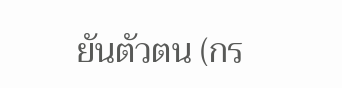ยันตัวตน (กร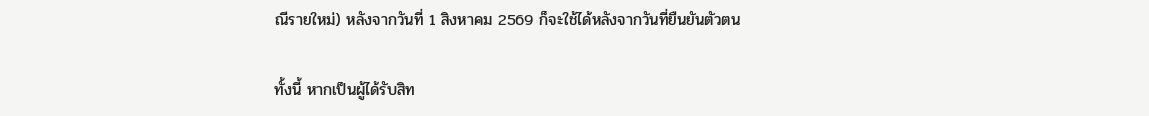ณีรายใหม่) หลังจากวันที่ 1 สิงหาคม 2569 ก็จะใช้ได้หลังจากวันที่ยืนยันตัวตน

ทั้งนี้ หากเป็นผู้ได้รับสิท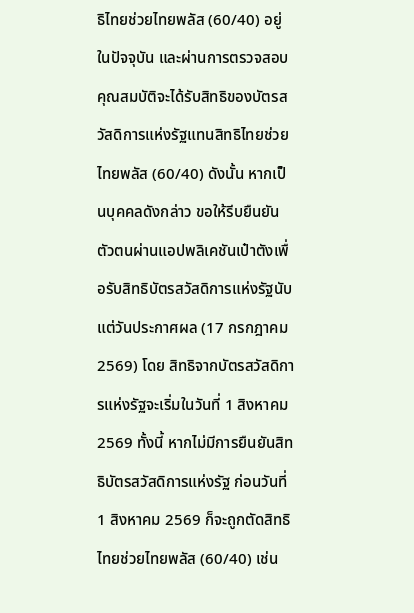ธิไทยช่วยไทยพลัส (60/40) อยู่ในปัจจุบัน และผ่านการตรวจสอบคุณสมบัติจะได้รับสิทธิของบัตรสวัสดิการแห่งรัฐแทนสิทธิไทยช่วยไทยพลัส (60/40) ดังนั้น หากเป็นบุคคลดังกล่าว ขอให้รีบยืนยันตัวตนผ่านแอปพลิเคชันเป๋าตังเพื่อรับสิทธิบัตรสวัสดิการแห่งรัฐนับแต่วันประกาศผล (17 กรกฎาคม 2569) โดย สิทธิจากบัตรสวัสดิการแห่งรัฐจะเริ่มในวันที่ 1 สิงหาคม 2569 ทั้งนี้ หากไม่มีการยืนยันสิทธิบัตรสวัสดิการแห่งรัฐ ก่อนวันที่ 1 สิงหาคม 2569 ก็จะถูกตัดสิทธิไทยช่วยไทยพลัส (60/40) เช่น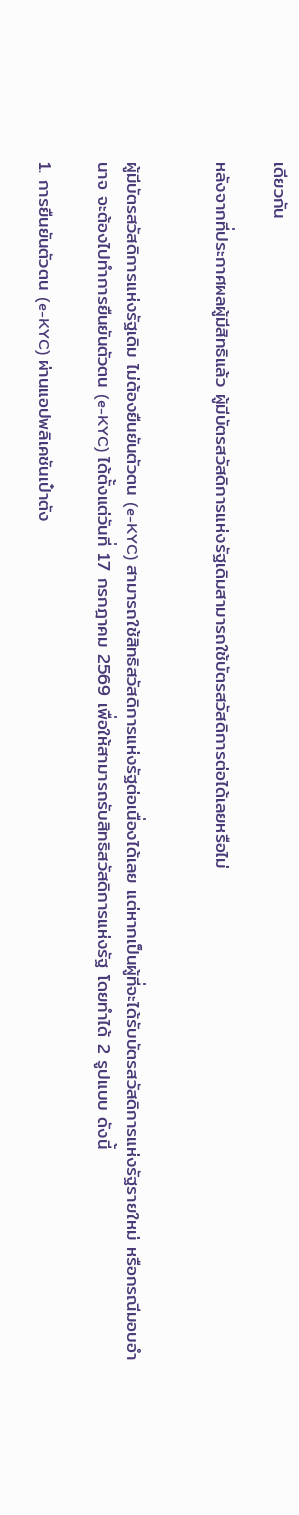เดียวกัน

หลังจากที่ประกาศผลผู้มีสิทธิแล้ว ผู้มีบัตรสวัสดิการแห่งรัฐเดิมสามารถใช้บัตรสวัสดิการต่อได้เลยหรือไม่


ผู้มีบัตรสวัสดิการแห่งรัฐเดิม ไม่ต้องยืนยันตัวตน (e-KYC) สามารถใช้สิทธิสวัสดิการแห่งรัฐต่อเนื่องได้เลย แต่หากเป็นผู้ที่จะได้รับบัตรสวัสดิการแห่งรัฐรายใหม่ หรือกรณีมอบอำนาจ จะต้องไปทำการยืนยันตัวตน (e-KYC) ได้ตั้งแต่วันที่ 17 กรกฎาคม 2569 เพื่อให้สามารถรับสิทธิสวัสดิการแห่งรัฐ โดยทำได้ 2 รูปแบบ ดังนี้

1. การยืนยันตัวตน (e-KYC) ผ่านแอปพลิเคชันเป๋าตัง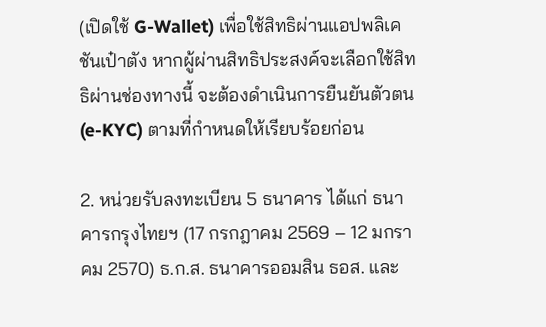(เปิดใช้ G-Wallet) เพื่อใช้สิทธิผ่านแอปพลิเคชันเป๋าตัง หากผู้ผ่านสิทธิประสงค์จะเลือกใช้สิทธิผ่านช่องทางนี้ จะต้องดำเนินการยืนยันตัวตน (e-KYC) ตามที่กำหนดให้เรียบร้อยก่อน

2. หน่วยรับลงทะเบียน 5 ธนาคาร ได้แก่ ธนาคารกรุงไทยฯ (17 กรกฎาคม 2569 – 12 มกราคม 2570) ธ.ก.ส. ธนาคารออมสิน ธอส. และ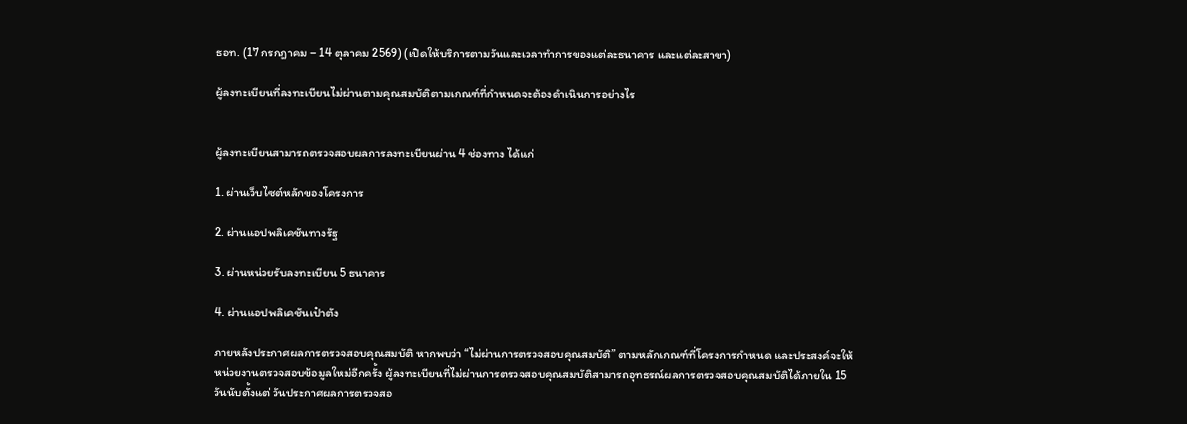ธอท. (17 กรกฎาคม – 14 ตุลาคม 2569) (เปิดให้บริการตามวันและเวลาทำการของแต่ละธนาคาร และแต่ละสาขา)

ผู้ลงทะเบียนที่ลงทะเบียนไม่ผ่านตามคุณสมบัติตามเกณฑ์ที่กำหนดจะต้องดำเนินการอย่างไร


ผู้ลงทะเบียนสามารถตรวจสอบผลการลงทะเบียนผ่าน 4 ช่องทาง ได้แก่

1. ผ่านเว็บไซต์หลักของโครงการ

2. ผ่านแอปพลิเคชันทางรัฐ

3. ผ่านหน่วยรับลงทะเบียน 5 ธนาคาร

4. ผ่านแอปพลิเคชันเป๋าตัง

ภายหลังประกาศผลการตรวจสอบคุณสมบัติ หากพบว่า “ไม่ผ่านการตรวจสอบคุณสมบัติ” ตามหลักเกณฑ์ที่โครงการกำหนด และประสงค์จะให้หน่วยงานตรวจสอบข้อมูลใหม่อีกครั้ง ผู้ลงทะเบียนที่ไม่ผ่านการตรวจสอบคุณสมบัติสามารถอุทธรณ์ผลการตรวจสอบคุณสมบัติได้ภายใน 15 วันนับตั้งแต่ วันประกาศผลการตรวจสอ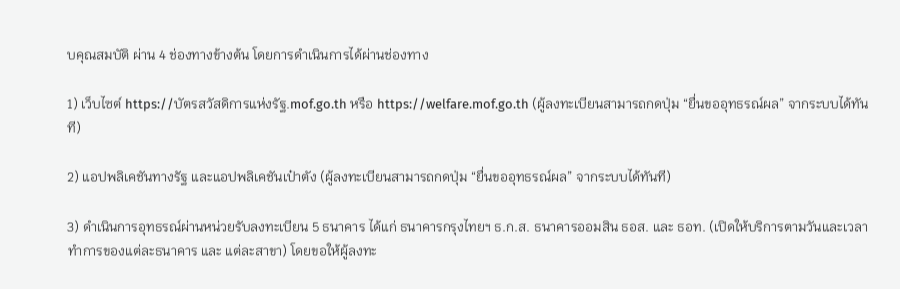บคุณสมบัติ ผ่าน 4 ช่องทางข้างต้น โดยการดำเนินการได้ผ่านช่องทาง

1) เว็บไซต์ https://บัตรสวัสดิการแห่งรัฐ.mof.go.th หรือ https://welfare.mof.go.th (ผู้ลงทะเบียนสามารถกดปุ่ม “ยื่นขออุทธรณ์ผล” จากระบบได้ทันที)

2) แอปพลิเคชันทางรัฐ และแอปพลิเคชันเป๋าตัง (ผู้ลงทะเบียนสามารถกดปุ่ม “ยื่นขออุทธรณ์ผล” จากระบบได้ทันที)

3) ดำเนินการอุทธรณ์ผ่านหน่วยรับลงทะเบียน 5 ธนาคาร ได้แก่ ธนาคารกรุงไทยฯ ธ.ก.ส. ธนาคารออมสิน ธอส. และ ธอท. (เปิดให้บริการตามวันและเวลาทำการของแต่ละธนาคาร และ แต่ละสาขา) โดยขอให้ผู้ลงทะ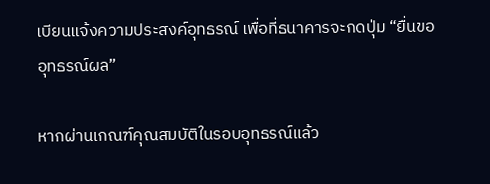เบียนแจ้งความประสงค์อุทธรณ์ เพื่อที่ธนาคารจะกดปุ่ม “ยื่นขออุทธรณ์ผล”

หากผ่านเกณฑ์คุณสมบัติในรอบอุทธรณ์แล้ว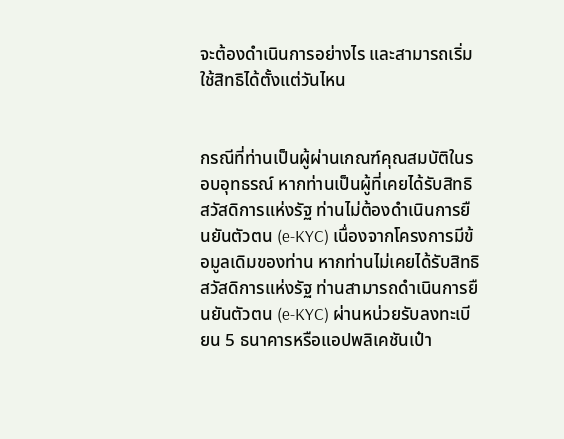จะต้องดำเนินการอย่างไร และสามารถเริ่มใช้สิทธิได้ตั้งแต่วันไหน


กรณีที่ท่านเป็นผู้ผ่านเกณฑ์คุณสมบัติในรอบอุทธรณ์ หากท่านเป็นผู้ที่เคยได้รับสิทธิสวัสดิการแห่งรัฐ ท่านไม่ต้องดำเนินการยืนยันตัวตน (e-KYC) เนื่องจากโครงการมีข้อมูลเดิมของท่าน หากท่านไม่เคยได้รับสิทธิสวัสดิการแห่งรัฐ ท่านสามารถดำเนินการยืนยันตัวตน (e-KYC) ผ่านหน่วยรับลงทะเบียน 5 ธนาคารหรือแอปพลิเคชันเป๋า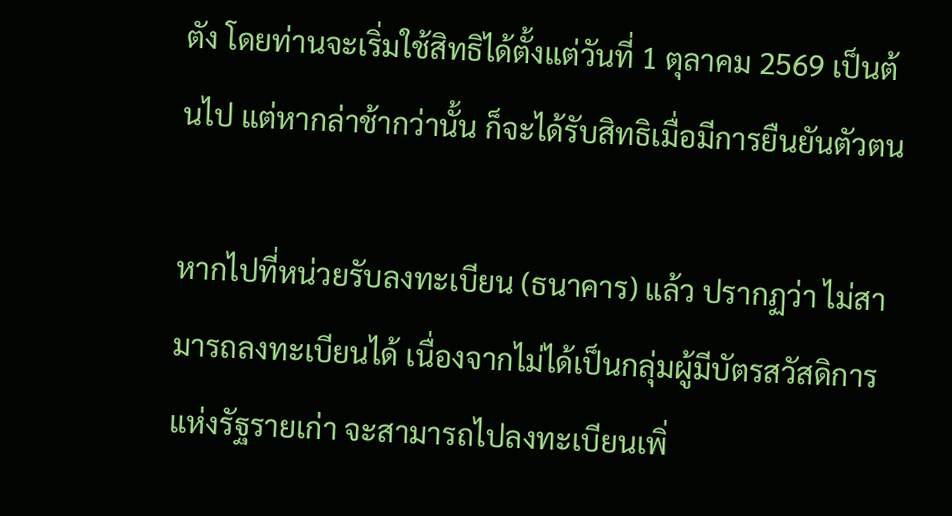ตัง โดยท่านจะเริ่มใช้สิทธิได้ตั้งแต่วันที่ 1 ตุลาคม 2569 เป็นต้นไป แต่หากล่าช้ากว่านั้น ก็จะได้รับสิทธิเมื่อมีการยืนยันตัวตน

หากไปที่หน่วยรับลงทะเบียน (ธนาคาร) แล้ว ปรากฏว่า ไม่สามารถลงทะเบียนได้ เนื่องจากไม่ได้เป็นกลุ่มผู้มีบัตรสวัสดิการแห่งรัฐรายเก่า จะสามารถไปลงทะเบียนเพิ่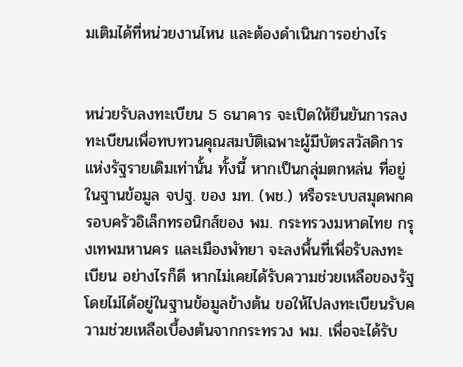มเติมได้ที่หน่วยงานไหน และต้องดำเนินการอย่างไร


หน่วยรับลงทะเบียน 5 ธนาคาร จะเปิดให้ยืนยันการลงทะเบียนเพื่อทบทวนคุณสมบัติเฉพาะผู้มีบัตรสวัสดิการแห่งรัฐรายเดิมเท่านั้น ทั้งนี้ หากเป็นกลุ่มตกหล่น ที่อยู่ในฐานข้อมูล จปฐ. ของ มท. (พช.) หรือระบบสมุดพกครอบครัวอิเล็กทรอนิกส์ของ พม. กระทรวงมหาดไทย กรุงเทพมหานคร และเมืองพัทยา จะลงพื้นที่เพื่อรับลงทะเบียน อย่างไรก็ดี หากไม่เคยได้รับความช่วยเหลือของรัฐ โดยไม่ได้อยู่ในฐานข้อมูลข้างต้น ขอให้ไปลงทะเบียนรับความช่วยเหลือเบื้องต้นจากกระทรวง พม. เพื่อจะได้รับ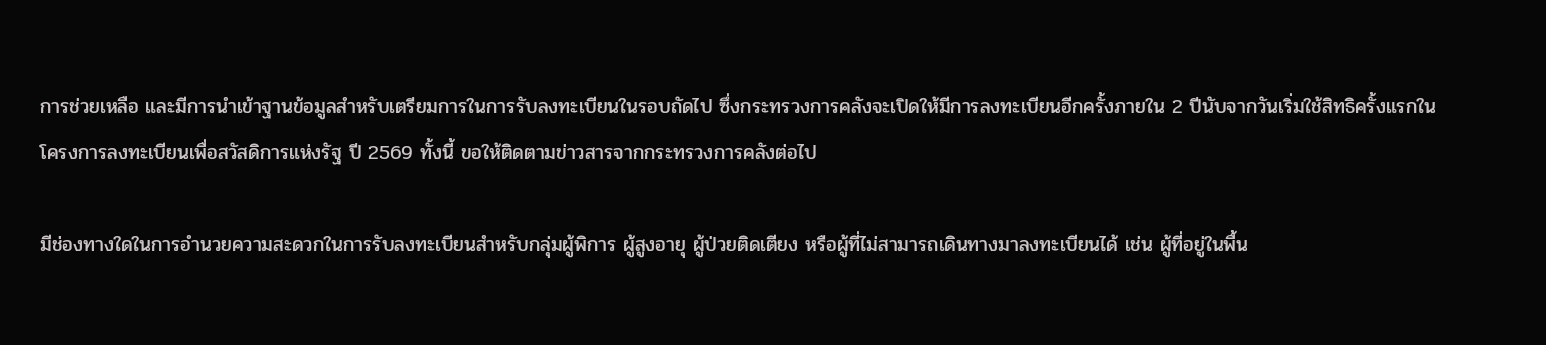การช่วยเหลือ และมีการนำเข้าฐานข้อมูลสำหรับเตรียมการในการรับลงทะเบียนในรอบถัดไป ซึ่งกระทรวงการคลังจะเปิดให้มีการลงทะเบียนอีกครั้งภายใน 2 ปีนับจากวันเริ่มใช้สิทธิครั้งแรกในโครงการลงทะเบียนเพื่อสวัสดิการแห่งรัฐ ปี 2569 ทั้งนี้ ขอให้ติดตามข่าวสารจากกระทรวงการคลังต่อไป

มีช่องทางใดในการอำนวยความสะดวกในการรับลงทะเบียนสำหรับกลุ่มผู้พิการ ผู้สูงอายุ ผู้ป่วยติดเตียง หรือผู้ที่ไม่สามารถเดินทางมาลงทะเบียนได้ เช่น ผู้ที่อยู่ในพื้น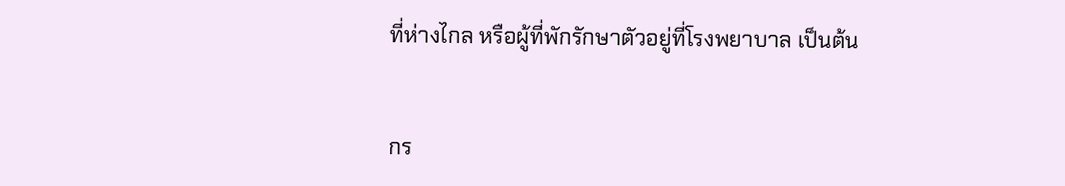ที่ห่างไกล หรือผู้ที่พักรักษาตัวอยู่ที่โรงพยาบาล เป็นต้น


กร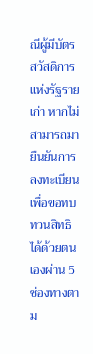ณีผู้มีบัตรสวัสดิการแห่งรัฐรายเก่า หากไม่สามารถมายืนยันการลงทะเบียนเพื่อขอทบทวนสิทธิได้ด้วยตนเองผ่าน 5 ช่องทางตาม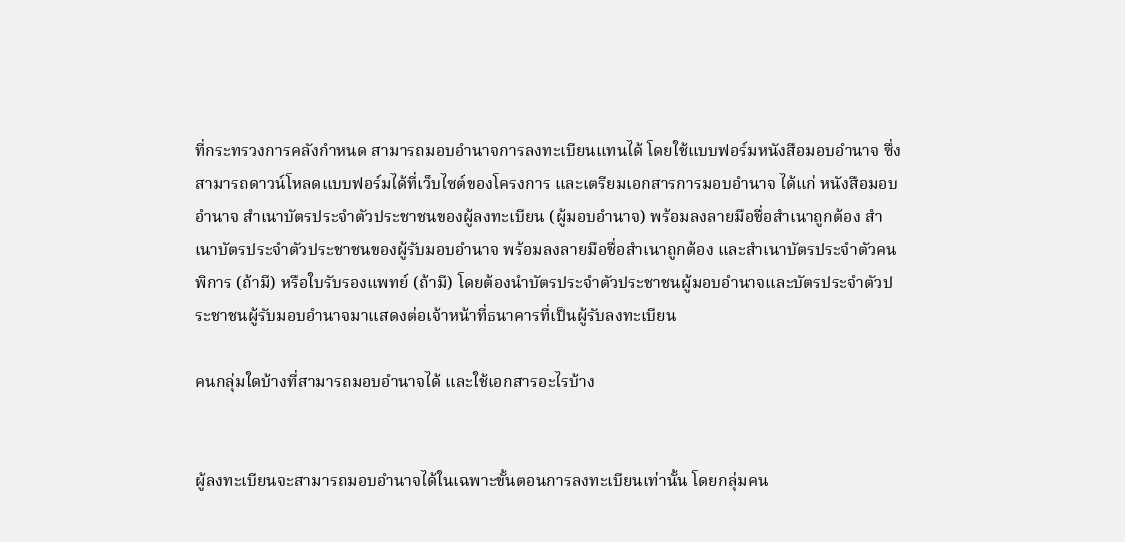ที่กระทรวงการคลังกำหนด สามารถมอบอำนาจการลงทะเบียนแทนได้ โดยใช้แบบฟอร์มหนังสือมอบอำนาจ ซึ่งสามารถดาวน์โหลดแบบฟอร์มได้ที่เว็บไซต์ของโครงการ และเตรียมเอกสารการมอบอำนาจ ได้แก่ หนังสือมอบอำนาจ สำเนาบัตรประจำตัวประชาชนของผู้ลงทะเบียน (ผู้มอบอำนาจ) พร้อมลงลายมือชื่อสำเนาถูกต้อง สำเนาบัตรประจำตัวประชาชนของผู้รับมอบอำนาจ พร้อมลงลายมือชื่อสำเนาถูกต้อง และสำเนาบัตรประจำตัวคนพิการ (ถ้ามี) หรือใบรับรองแพทย์ (ถ้ามี) โดยต้องนำบัตรประจำตัวประชาชนผู้มอบอำนาจและบัตรประจำตัวประชาชนผู้รับมอบอำนาจมาแสดงต่อเจ้าหน้าที่ธนาคารที่เป็นผู้รับลงทะเบียน

คนกลุ่มใดบ้างที่สามารถมอบอำนาจได้ และใช้เอกสารอะไรบ้าง


ผู้ลงทะเบียนจะสามารถมอบอำนาจได้ในเฉพาะขั้นตอนการลงทะเบียนเท่านั้น โดยกลุ่มคน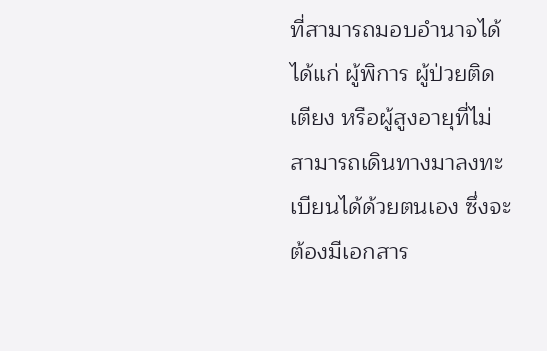ที่สามารถมอบอำนาจได้ ได้แก่ ผู้พิการ ผู้ป่วยติดเตียง หรือผู้สูงอายุที่ไม่สามารถเดินทางมาลงทะเบียนได้ด้วยตนเอง ซึ่งจะต้องมีเอกสาร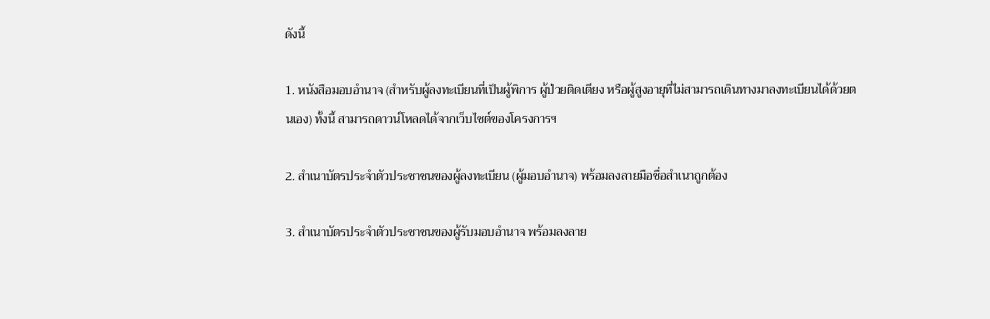ดังนี้

1. หนังสือมอบอำนาจ (สำหรับผู้ลงทะเบียนที่เป็นผู้พิการ ผู้ป่วยติดเตียง หรือผู้สูงอายุที่ไม่สามารถเดินทางมาลงทะเบียนได้ด้วยตนเอง) ทั้งนี้ สามารถดาวน์โหลดได้จากเว็บไซต์ของโครงการฯ

2. สำเนาบัตรประจำตัวประชาชนของผู้ลงทะเบียน (ผู้มอบอำนาจ) พร้อมลงลายมือชื่อสำเนาถูกต้อง

3. สำเนาบัตรประจำตัวประชาชนของผู้รับมอบอำนาจ พร้อมลงลาย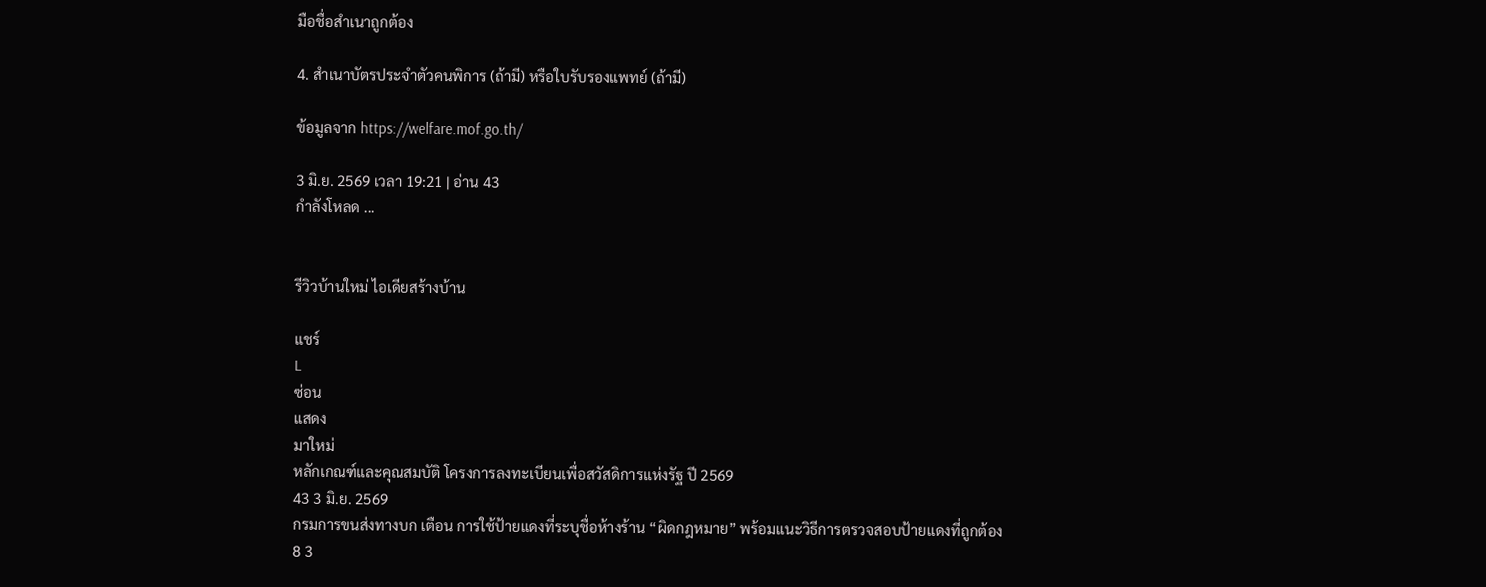มือชื่อสำเนาถูกต้อง

4. สำเนาบัตรประจำตัวคนพิการ (ถ้ามี) หรือใบรับรองแพทย์ (ถ้ามี)

ข้อมูลจาก https://welfare.mof.go.th/

3 มิ.ย. 2569 เวลา 19:21 | อ่าน 43
กำลังโหลด ...


รีวิวบ้านใหม่ ไอเดียสร้างบ้าน

แชร์
L
ซ่อน
แสดง
มาใหม่
หลักเกณฑ์และคุณสมบัติ โครงการลงทะเบียนเพื่อสวัสดิการแห่งรัฐ ปี 2569
43 3 มิ.ย. 2569
กรมการขนส่งทางบก เตือน การใช้ป้ายแดงที่ระบุชื่อห้างร้าน “ผิดกฎหมาย” พร้อมแนะวิธีการตรวจสอบป้ายแดงที่ถูกต้อง
8 3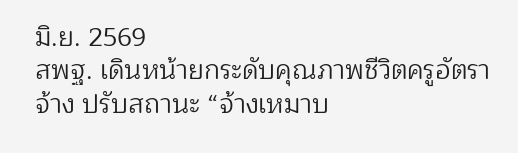มิ.ย. 2569
สพฐ. เดินหน้ายกระดับคุณภาพชีวิตครูอัตราจ้าง ปรับสถานะ “จ้างเหมาบ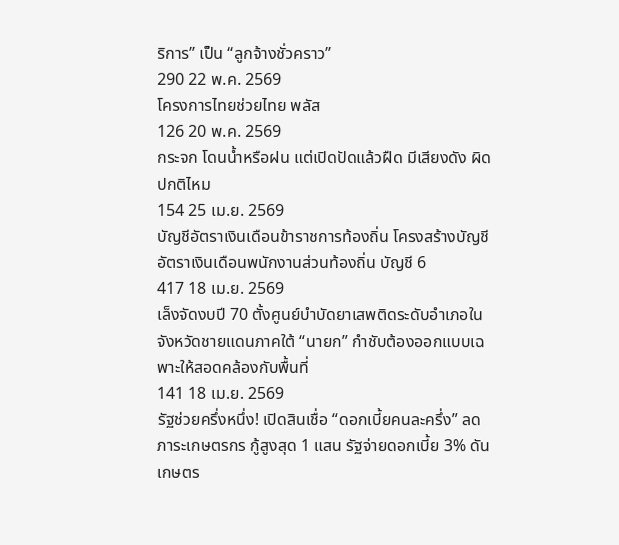ริการ” เป็น “ลูกจ้างชั่วคราว”
290 22 พ.ค. 2569
โครงการไทยช่วยไทย พลัส
126 20 พ.ค. 2569
กระจก โดนน้ำหรือฝน แต่เปิดปัดแล้วฝืด มีเสียงดัง ผิดปกติไหม
154 25 เม.ย. 2569
บัญชีอัตราเงินเดือนข้าราชการท้องถิ่น โครงสร้างบัญชีอัตราเงินเดือนพนักงานส่วนท้องถิ่น บัญชี 6
417 18 เม.ย. 2569
เล็งจัดงบปี 70 ตั้งศูนย์บำบัดยาเสพติดระดับอำเภอในจังหวัดชายแดนภาคใต้ “นายก” กำชับต้องออกแบบเฉพาะให้สอดคล้องกับพื้นที่
141 18 เม.ย. 2569
รัฐช่วยครึ่งหนึ่ง! เปิดสินเชื่อ “ดอกเบี้ยคนละครึ่ง” ลดภาระเกษตรกร กู้สูงสุด 1 แสน รัฐจ่ายดอกเบี้ย 3% ดันเกษตร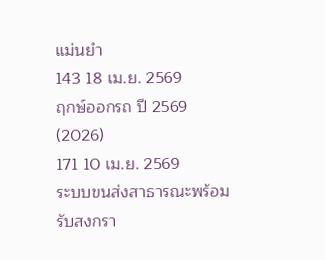แม่นยำ
143 18 เม.ย. 2569
ฤกษ์ออกรถ ปี 2569 (2026)
171 10 เม.ย. 2569
ระบบขนส่งสาธารณะพร้อมรับสงกรา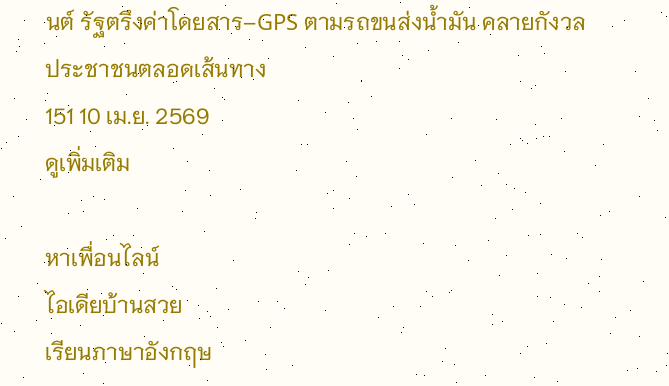นต์ รัฐตรึงค่าโดยสาร–GPS ตามรถขนส่งน้ำมัน คลายกังวลประชาชนตลอดเส้นทาง
151 10 เม.ย. 2569
ดูเพิ่มเติม

หาเพื่อนไลน์
ไอเดียบ้านสวย
เรียนภาษาอังกฤษ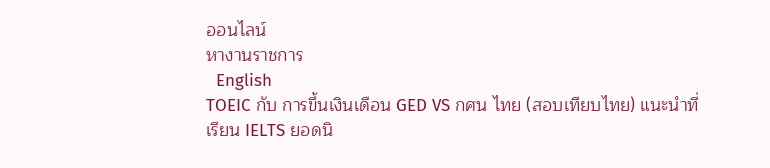ออนไลน์
หางานราชการ
  English
TOEIC กับ การขึ้นเงินเดือน GED VS กศน ไทย (สอบเทียบไทย) แนะนำที่เรียน IELTS ยอดนิ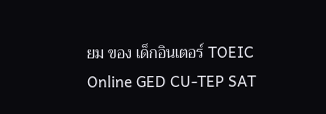ยม ของ เด็กอินเตอร์ TOEIC Online GED CU-TEP SAT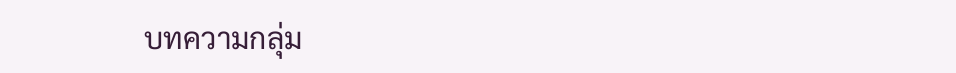บทความกลุ่ม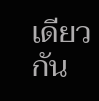เดียวกัน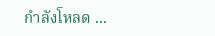กำลังโหลด ...